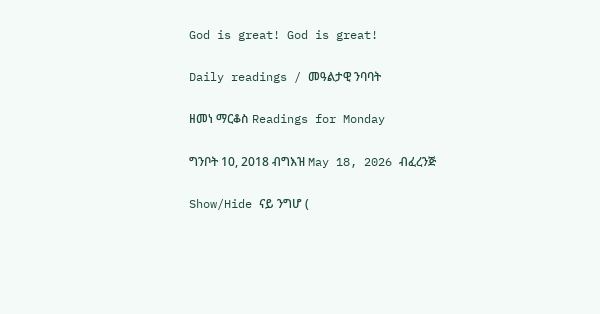God is great! God is great!

Daily readings / መዓልታዊ ንባባት

ዘመነ ማርቆስ Readings for Monday

ግንቦት 10, 2018 ብግእዝ May 18, 2026 ብፈረንጅ

Show/Hide ናይ ንግሆ (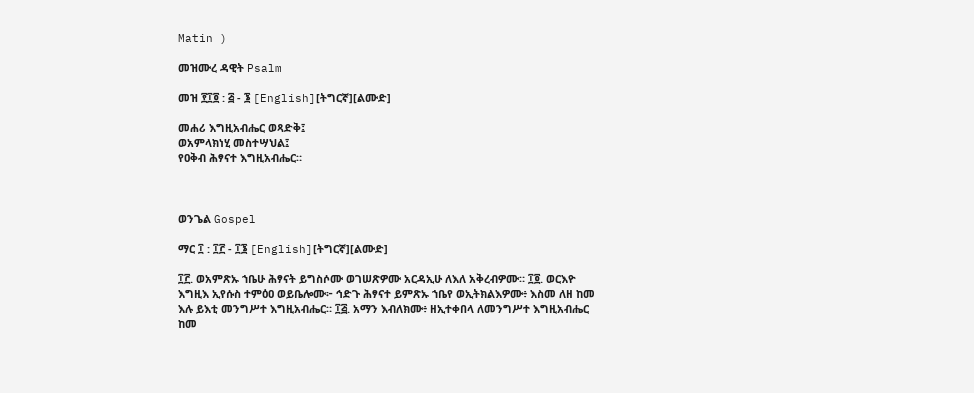Matin )

መዝሙረ ዳዊት Psalm

መዝ ፻፲፬ : ፭ - ፮ [English][ትግርኛ][ልሙድ]

መሐሪ እግዚአብሔር ወጻድቅ፤
ወአምላክነሂ መስተሣህል፤
የዐቅብ ሕፃናተ እግዚአብሔር።



ወንጌል Gospel

ማር ፲ : ፲፫ - ፲፮ [English][ትግርኛ][ልሙድ]

፲፫. ወአምጽኡ ኀቤሁ ሕፃናት ይግስሶሙ ወገሠጽዎሙ አርዳኢሁ ለእለ አቅረብዎሙ። ፲፬. ወርእዮ እግዚእ ኢየሱስ ተምዕዐ ወይቤሎሙ፦ ኅድጉ ሕፃናተ ይምጽኡ ኀቤየ ወኢትክልእዎሙ፥ እስመ ለዘ ከመ እሉ ይእቲ መንግሥተ እግዚአብሔር። ፲፭. አማን እብለክሙ፥ ዘኢተቀበላ ለመንግሥተ እግዚአብሔር ከመ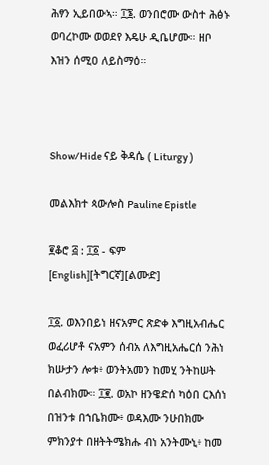ሕፃን ኢይበውኣ። ፲፮. ወንበሮሙ ውስተ ሕፅኑ ወባረኮሙ ወወደየ እዴሁ ዲቤሆሙ። ዘቦ እዝን ሰሚዐ ለይስማዕ።



Show/Hide ናይ ቅዳሴ ( Liturgy )

መልእክተ ጳውሎስ Pauline Epistle

፪ቆሮ ፭ : ፲፩ - ፍም [English][ትግርኛ][ልሙድ]

፲፩. ወእንበይነ ዘናአምር ጽድቀ እግዚአብሔር ወፈሪሆቶ ናአምን ሰብአ ለእግዚአሔርሰ ንሕነ ክሡታን ሎቱ፥ ወንትአመን ከመሂ ንትከሠት በልብክሙ። ፲፪. ወአኮ ዘንዌድሰ ካዕበ ርእሰነ በዝንቱ በኀቤክሙ፥ ወዳእሙ ንሁበክሙ ምክንያተ በዘትትሜክሑ ብነ አንትሙኒ፥ ከመ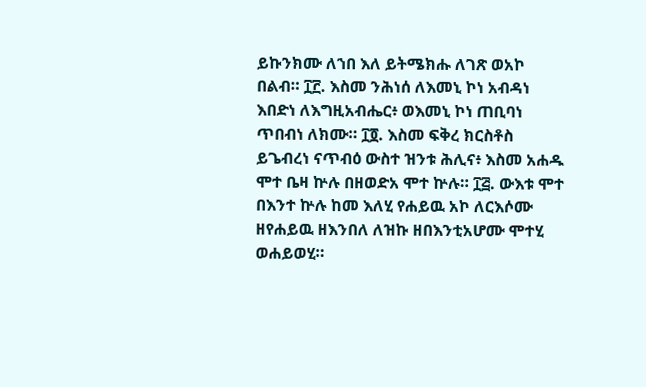ይኩንክሙ ለኀበ እለ ይትሜክሑ ለገጽ ወአኮ በልብ። ፲፫. እስመ ንሕነሰ ለእመኒ ኮነ አብዳነ እበድነ ለእግዚአብሔር፥ ወእመኒ ኮነ ጠቢባነ ጥበብነ ለክሙ። ፲፬. እስመ ፍቅረ ክርስቶስ ይጌብረነ ናጥብዕ ውስተ ዝንቱ ሕሊና፥ እስመ አሐዱ ሞተ ቤዛ ኵሉ በዘወድአ ሞተ ኵሉ። ፲፭. ውእቱ ሞተ በእንተ ኵሉ ከመ እለሂ የሐይዉ አኮ ለርእሶሙ ዘየሐይዉ ዘእንበለ ለዝኩ ዘበእንቲአሆሙ ሞተሂ ወሐይወሂ።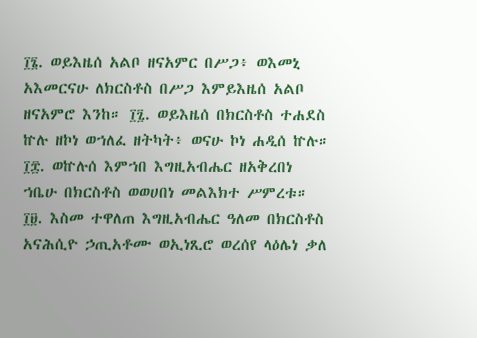፲፮. ወይእዜሰ አልቦ ዘናአምር በሥጋ፥ ወእመኒ አእመርናሁ ለክርስቶስ በሥጋ እምይእዜሰ አልቦ ዘናአምሮ እንከ። ፲፯. ወይእዜሰ በክርስቶስ ተሐደስ ኵሉ ዘኮነ ወኀለፈ ዘትካት፥ ወናሁ ኮነ ሐዲሰ ኵሉ። ፲፰. ወኵሉሰ እምኀበ እግዚአብሔር ዘአቅረበነ ኀቤሁ በክርስቶስ ወወሀበነ መልእክተ ሥምረቱ። ፲፱. እስመ ተዋለጠ እግዚአብሔር ዓለመ በክርስቶስ አናሕሲዮ ኃጢአቶሙ ወኢነጺሮ ወረሰየ ላዕሌነ ቃለ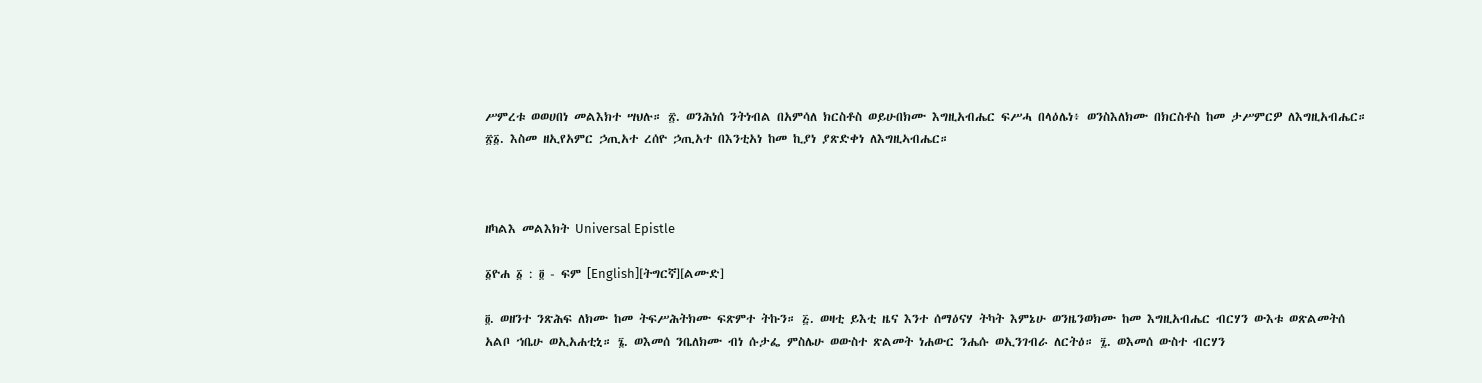ሥምረቱ ወወሀበነ መልእክተ ሣህሉ። ፳. ወንሕነሰ ንትነብል በአምሳለ ክርስቶስ ወይሁበክሙ እግዚአብሔር ፍሥሓ በላዕሌነ፥ ወንስእለክሙ በክርስቶስ ከመ ታሥምርዎ ለእግዚአብሔር። ፳፩. እስመ ዘኢየአምር ኃጢአተ ረሰዮ ኃጢአተ በእንቲአነ ከመ ኪያነ ያጽድቀነ ለእግዚኣብሔር።



ዘካልእ መልእክት Universal Epistle

፩ዮሐ ፩ : ፬ - ፍም [English][ትግርኛ][ልሙድ]

፬. ወዘንተ ንጽሕፍ ለክሙ ከመ ትፍሥሕትክሙ ፍጽምተ ትኩን። ፭. ወዛቲ ይእቲ ዜና እንተ ሰማዕናሃ ትካት እምኔሁ ወንዜንወክሙ ከመ እግዚአብሔር ብርሃን ውእቱ ወጽልመትሰ አልቦ ኀቤሁ ወኢአሐቲኒ። ፮. ወእመሰ ንቤለክሙ ብነ ሱታፌ ምስሌሁ ወውስተ ጽልመት ነሐውር ንሔሱ ወኢንገብራ ለርትዕ። ፯. ወእመሰ ውስተ ብርሃን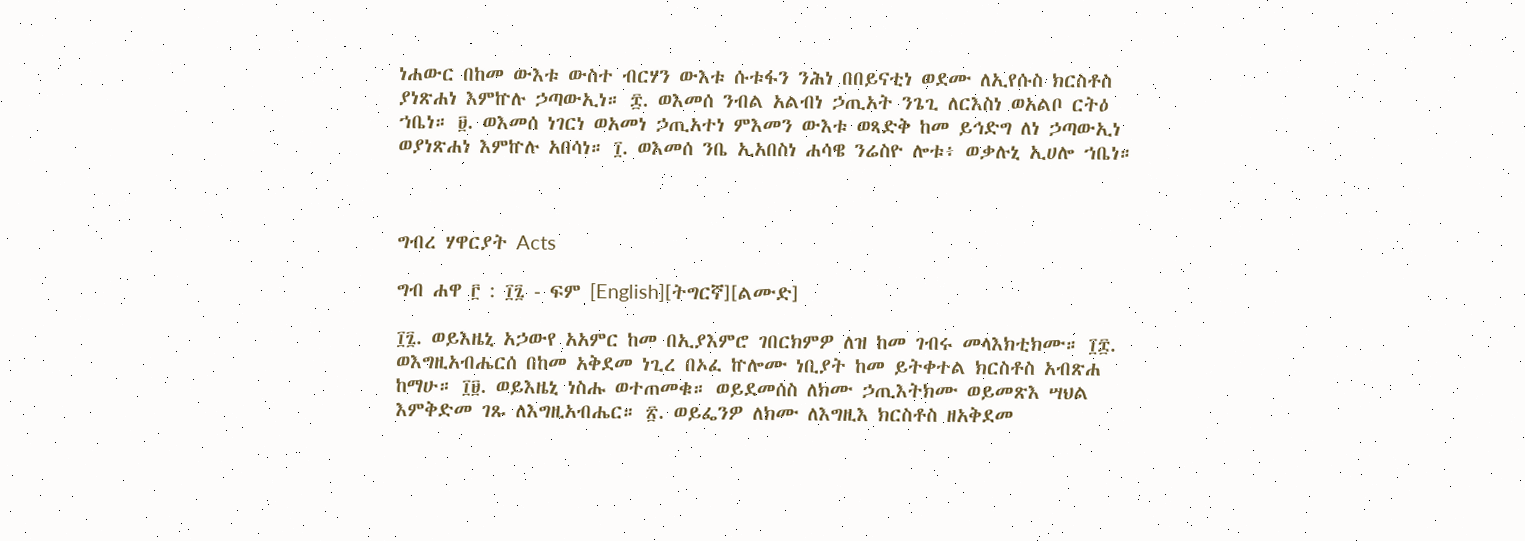ነሐውር በከመ ውእቱ ውስተ ብርሃን ውእቱ ሱቱፋን ንሕነ በበይናቲነ ወደሙ ለኢየሱስ ክርስቶስ ያነጽሐነ እምኵሉ ኃጣውኢነ። ፰. ወእመሰ ንብል አልብነ ኃጢአት ንጌጊ ለርእስነ ወአልቦ ርትዕ ኀቤነ። ፱. ወእመሰ ነገርነ ወአመነ ኃጢአተነ ምእመን ውእቱ ወጻድቅ ከመ ይኅድግ ለነ ኃጣውኢነ ወያነጽሐነ እምኵሉ አበሳነ። ፲. ወእመሰ ንቤ ኢአበስነ ሐሳዌ ንሬስዮ ሎቱ፥ ወቃሉኒ ኢሀሎ ኀቤነ።



ግብረ ሃዋርያት Acts

ግብ ሐዋ ፫ : ፲፯ - ፍም [English][ትግርኛ][ልሙድ]

፲፯. ወይእዜኒ አኃውየ አአምር ከመ በኢያእምሮ ገበርክምዎ ለዝ ከመ ገብሩ መላእክቲክሙ። ፲፰. ወእግዚአብሔርሰ በከመ አቅደመ ነጊረ በኦፈ ኵሎሙ ነቢያት ከመ ይትቀተል ክርስቶስ አብጽሐ ከማሁ። ፲፱. ወይእዜኒ ነስሑ ወተጠመቁ። ወይደመሰስ ለክሙ ኃጢእትክሙ ወይመጽእ ሣህል እምቅድመ ገጹ ለእግዚአብሔር። ፳. ወይፌንዎ ለክሙ ለእግዚእ ክርስቶስ ዘአቅደመ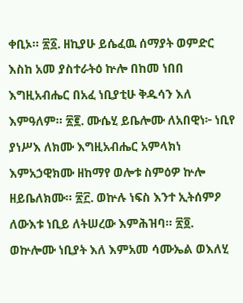ቀቢኦ። ፳፩. ዘኪያሁ ይሴፈዉ ሰማያት ወምድር እስከ አመ ያስተራትዕ ኵሎ በከመ ነበበ እግዚአብሔር በአፈ ነቢያቲሁ ቅዱሳን እለ እምዓለም። ፳፪. ሙሴሂ ይቤሎሙ ለአበዊነ፦ ነቢየ ያነሥእ ለክሙ እግዚአብሔር አምላክነ እምአኃዊክሙ ዘከማየ ወሎቱ ስምዕዎ ኵሎ ዘይቤለክሙ። ፳፫. ወኵሉ ነፍስ እንተ ኢትሰምዖ ለውእቱ ነቢይ ለትሠረው እምሕዝባ። ፳፬. ወኵሎሙ ነቢያት እለ እምአመ ሳሙኤል ወእለሂ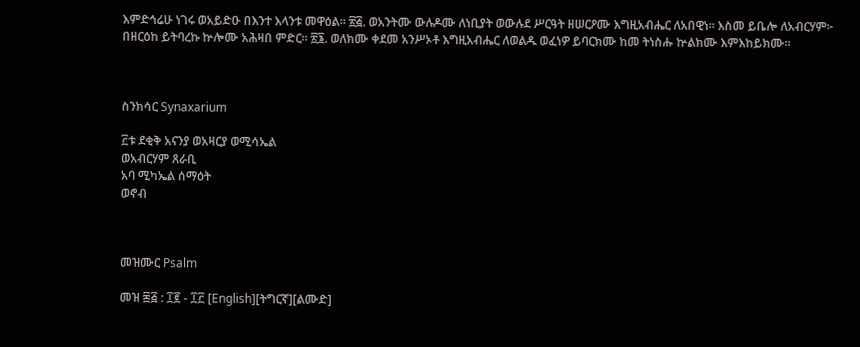እምድኅሬሁ ነገሩ ወአይድዑ በእንተ እላንቱ መዋዕል። ፳፭. ወአንትሙ ውሉዶሙ ለነቢያት ወውሉደ ሥርዓት ዘሠርዖሙ እግዚአብሔር ለአበዊነ። እስመ ይቤሎ ለአብርሃም፦ በዘርዕከ ይትባረኩ ኵሎሙ አሕዛበ ምድር። ፳፮. ወለክሙ ቀደመ አንሥኦቶ እግዚአብሔር ለወልዱ ወፈነዎ ይባርክሙ ከመ ትነስሑ ኵልክሙ እምእከይክሙ።



ስንክሳር Synaxarium

፫ቱ ደቂቅ አናንያ ወአዛርያ ወሚሳኤል
ወአብርሃም ጸራቢ
አባ ሚካኤል ሰማዕት
ወኖብ



መዝሙር Psalm

መዝ ፷፭ : ፲፪ - ፲፫ [English][ትግርኛ][ልሙድ]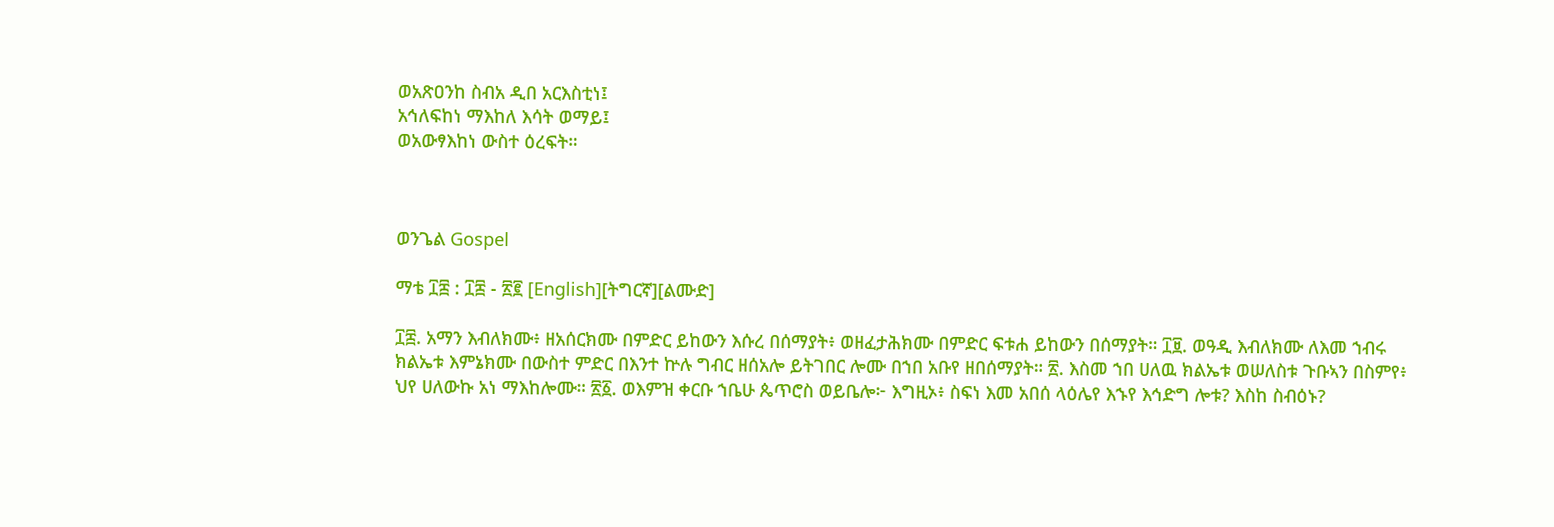ወአጽዐንከ ስብአ ዲበ አርእስቲነ፤
አኅለፍከነ ማእከለ እሳት ወማይ፤
ወአውፃእከነ ውስተ ዕረፍት።



ወንጌል Gospel

ማቴ ፲፰ : ፲፰ - ፳፪ [English][ትግርኛ][ልሙድ]

፲፰. አማን እብለክሙ፥ ዘአሰርክሙ በምድር ይከውን እሱረ በሰማያት፥ ወዘፈታሕክሙ በምድር ፍቱሐ ይከውን በሰማያት። ፲፱. ወዓዲ እብለክሙ ለእመ ኀብሩ ክልኤቱ እምኔክሙ በውስተ ምድር በእንተ ኵሉ ግብር ዘሰአሎ ይትገበር ሎሙ በኀበ አቡየ ዘበሰማያት። ፳. እስመ ኀበ ሀለዉ ክልኤቱ ወሠለስቱ ጉቡኣን በስምየ፥ ህየ ሀለውኩ አነ ማእከሎሙ። ፳፩. ወእምዝ ቀርቡ ኀቤሁ ጴጥሮስ ወይቤሎ፦ እግዚኦ፥ ስፍነ እመ አበሰ ላዕሌየ እኁየ እኅድግ ሎቱ? እስከ ስብዕኑ?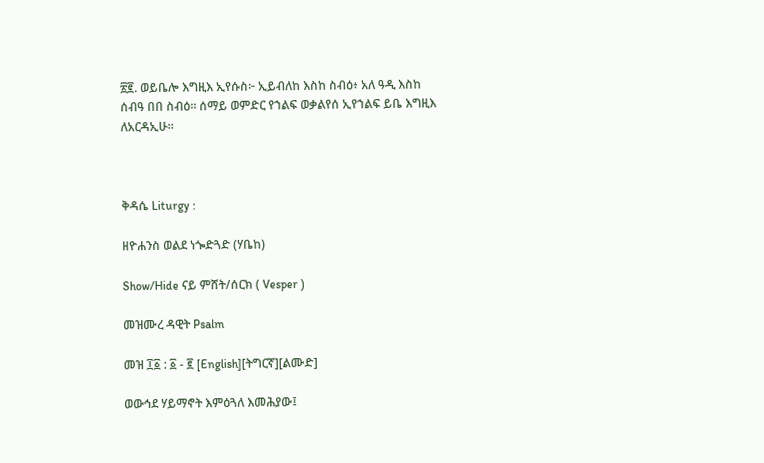፳፪. ወይቤሎ እግዚእ ኢየሱስ፦ ኢይብለከ እስከ ስብዕ፥ አለ ዓዲ እስከ ሰብዓ በበ ስብዕ። ሰማይ ወምድር የኀልፍ ወቃልየሰ ኢየኀልፍ ይቤ እግዚእ ለአርዳኢሁ።



ቅዳሴ Liturgy :

ዘዮሐንስ ወልደ ነጐድጓድ (ሃቤከ)

Show/Hide ናይ ምሸት/ሰርክ ( Vesper )

መዝሙረ ዳዊት Psalm

መዝ ፲፩ : ፩ - ፪ [English][ትግርኛ][ልሙድ]

ወውኅደ ሃይማኖት እምዕጓለ እመሕያው፤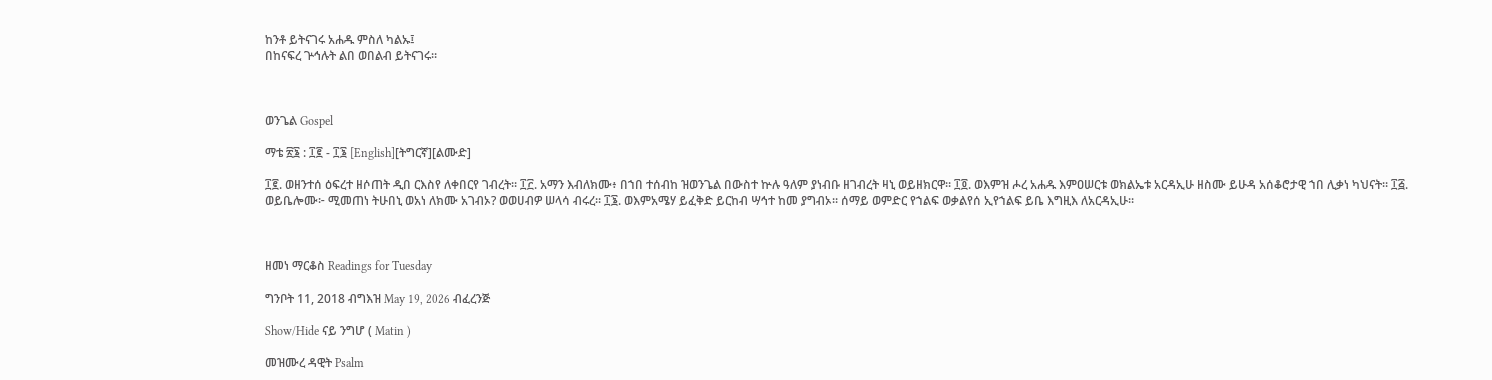ከንቶ ይትናገሩ አሐዱ ምስለ ካልኡ፤
በከናፍረ ጕኅሉት ልበ ወበልብ ይትናገሩ።



ወንጌል Gospel

ማቴ ፳፮ : ፲፪ - ፲፮ [English][ትግርኛ][ልሙድ]

፲፪. ወዘንተሰ ዕፍረተ ዘሶጠት ዲበ ርእስየ ለቀበርየ ገብረት። ፲፫. አማን እብለክሙ፥ በኀበ ተሰብከ ዝወንጌል በውስተ ኵሉ ዓለም ያነብቡ ዘገብረት ዛኒ ወይዘክርዋ። ፲፬. ወእምዝ ሖረ አሐዱ እምዐሠርቱ ወክልኤቱ አርዳኢሁ ዘስሙ ይሁዳ አሰቆሮታዊ ኀበ ሊቃነ ካህናት። ፲፭. ወይቤሎሙ፦ ሚመጠነ ትሁበኒ ወአነ ለክሙ አገብኦ? ወወሀብዎ ሠላሳ ብሩረ። ፲፮. ወእምአሜሃ ይፈቅድ ይርከብ ሣኅተ ከመ ያግብኦ። ሰማይ ወምድር የኀልፍ ወቃልየሰ ኢየኀልፍ ይቤ እግዚእ ለአርዳኢሁ።



ዘመነ ማርቆስ Readings for Tuesday

ግንቦት 11, 2018 ብግእዝ May 19, 2026 ብፈረንጅ

Show/Hide ናይ ንግሆ ( Matin )

መዝሙረ ዳዊት Psalm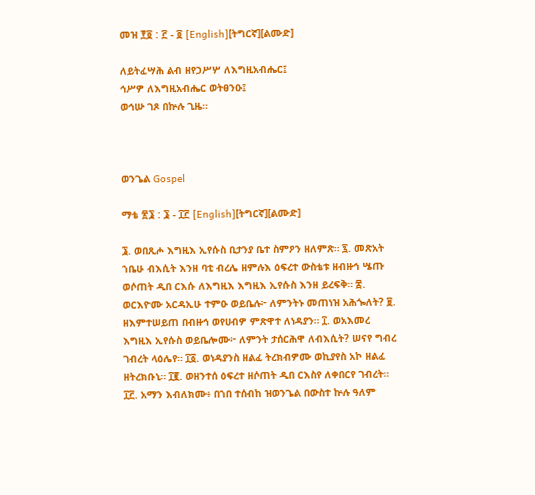መዝ ፻፬ : ፫ - ፬ [English][ትግርኛ][ልሙድ]

ለይትፈሣሕ ልብ ዘየኃሥሦ ለእግዚአብሔር፤
ኅሥዎ ለእግዚአብሔር ወትፀንዑ፤
ወኅሡ ገጾ በኵሉ ጊዜ።



ወንጌል Gospel

ማቴ ፳፮ : ፮ - ፲፫ [English][ትግርኛ][ልሙድ]

፮. ወበጺሖ እግዚእ ኢየሱስ ቢታንያ ቤተ ስምዖን ዘለምጽ። ፯. መጽአት ኀቤሁ ብእሲት እንዘ ባቲ ብረሌ ዘምሉእ ዕፍረተ ውስቴቱ ዘብዙኅ ሤጡ ወሶጠት ዲበ ርእሱ ለእግዚእ እግዚእ ኢየሱስ እንዘ ይረፍቅ። ፰. ወርእዮሙ አርዳኢሁ ተምዑ ወይቤሉ፦ ለምንትኑ መጠነዝ አሕጐለት? ፱. ዘእምተሠይጠ በብዙኅ ወየሀብዎ ምጽዋተ ለነዳያን። ፲. ወአእመረ እግዚእ ኢየሱስ ወይቤሎሙ፦ ለምንት ታሰርሕዋ ለብእሲት? ሠናየ ግብረ ገብረት ላዕሌየ። ፲፩. ወነዳያንስ ዘልፈ ትረክብዎሙ ወኪያየስ አኮ ዘልፈ ዘትረክቡኒ። ፲፪. ወዘንተሰ ዕፍረተ ዘሶጠት ዲበ ርእስየ ለቀበርየ ገብረት። ፲፫. አማን እብለክሙ፥ በኀበ ተሰብከ ዝወንጌል በውስተ ኵሉ ዓለም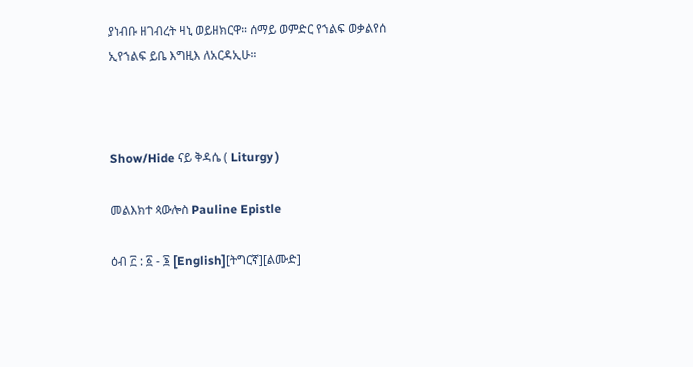ያነብቡ ዘገብረት ዛኒ ወይዘክርዋ። ሰማይ ወምድር የኀልፍ ወቃልየሰ ኢየኀልፍ ይቤ እግዚእ ለአርዳኢሁ።



Show/Hide ናይ ቅዳሴ ( Liturgy )

መልእክተ ጳውሎስ Pauline Epistle

ዕብ ፫ : ፩ - ፮ [English][ትግርኛ][ልሙድ]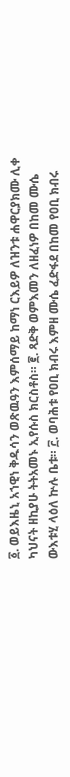፩. ወይእዜኒ አኀዊነ ቅዱሳን ወጽዉዓን እምሰማይ ከማነ ርእይዎ ለዝንቱ ሐዋርያክሙ ሊቀ ካህናት ዘኪያሁ ትትአመኑ ኢየሱስ ክርስቶስ። ፪. ጻድቅ ወምእመን ለዘፈነዎ በከመ ሙሴ ውእቱሂ ላዕለ ኵሉ ቤቱ። ፫. ወባሕቱ የዐቢ ክብሩ እምዘ ሙሴ ፈድፋደ በከመ የዐቢ ክብሩ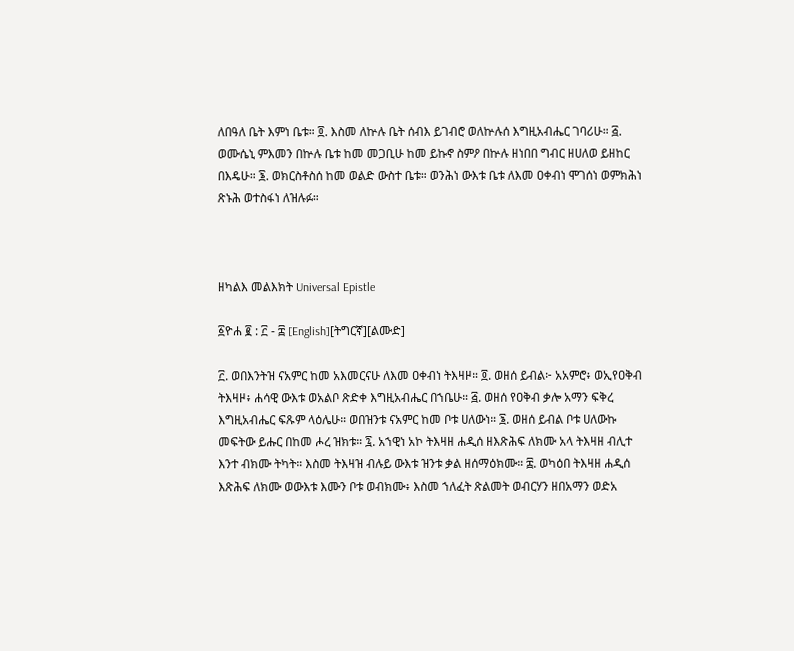ለበዓለ ቤት እምነ ቤቱ። ፬. እስመ ለኵሉ ቤት ሰብእ ይገብሮ ወለኵሉሰ እግዚአብሔር ገባሪሁ። ፭. ወሙሴኒ ምእመን በኵሉ ቤቱ ከመ መጋቢሁ ከመ ይኩኖ ስምዖ በኵሉ ዘነበበ ግብር ዘሀለወ ይዘከር በእዴሁ። ፮. ወክርስቶስሰ ከመ ወልድ ውስተ ቤቱ። ወንሕነ ውእቱ ቤቱ ለእመ ዐቀብነ ሞገሰነ ወምክሕነ ጽኑሕ ወተስፋነ ለዝሉፉ።



ዘካልእ መልእክት Universal Epistle

፩ዮሐ ፪ : ፫ - ፰ [English][ትግርኛ][ልሙድ]

፫. ወበእንትዝ ናአምር ከመ አእመርናሁ ለእመ ዐቀብነ ትእዛዞ። ፬. ወዘሰ ይብል፦ አአምሮ፥ ወኢየዐቅብ ትእዛዞ፥ ሐሳዊ ውእቱ ወአልቦ ጽድቀ እግዚአብሔር በኀቤሁ። ፭. ወዘሰ የዐቅብ ቃሎ አማን ፍቅረ እግዚአብሔር ፍጹም ላዕሌሁ። ወበዝንቱ ናአምር ከመ ቦቱ ሀለውነ። ፮. ወዘሰ ይብል ቦቱ ሀለውኩ መፍትው ይሑር በከመ ሖረ ዝክቱ። ፯. አኀዊነ አኮ ትእዛዘ ሐዲሰ ዘእጽሕፍ ለክሙ አላ ትእዛዘ ብሊተ እንተ ብክሙ ትካት። እስመ ትእዛዝ ብሉይ ውእቱ ዝንቱ ቃል ዘሰማዕክሙ። ፰. ወካዕበ ትእዛዘ ሐዲሰ እጽሕፍ ለክሙ ወውእቱ እሙን ቦቱ ወብክሙ፥ እስመ ኀለፈት ጽልመት ወብርሃን ዘበአማን ወድአ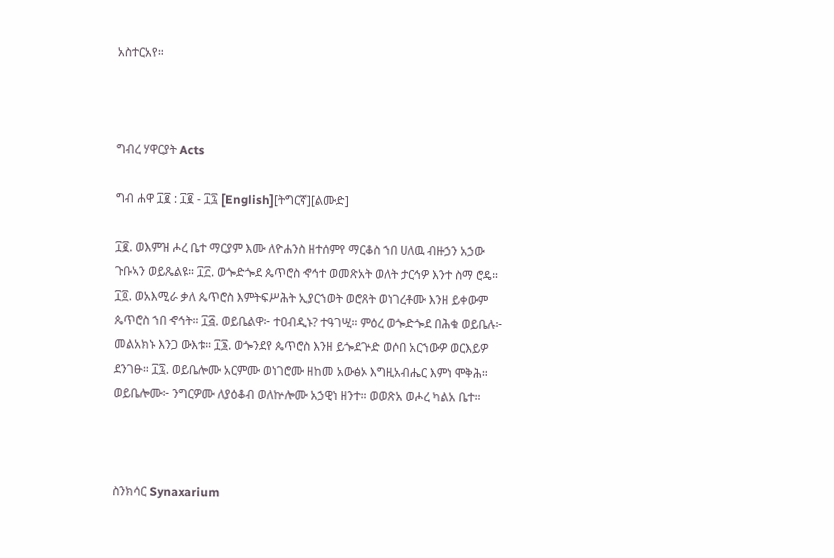አስተርአየ።



ግብረ ሃዋርያት Acts

ግብ ሐዋ ፲፪ : ፲፪ - ፲፯ [English][ትግርኛ][ልሙድ]

፲፪. ወእምዝ ሖረ ቤተ ማርያም እሙ ለዮሐንስ ዘተሰምየ ማርቆስ ኀበ ሀለዉ ብዙኃን አኃው ጉቡኣን ወይጼልዩ። ፲፫. ወጐድጐደ ጴጥሮስ ኆኅተ ወመጽአት ወለት ታርኅዎ እንተ ስማ ሮዴ። ፲፬. ወአእሚራ ቃለ ጴጥሮስ እምትፍሥሕት ኢያርኀወት ወሮጸት ወነገረቶሙ እንዘ ይቀውም ጴጥሮስ ኀበ ኆኅት። ፲፭. ወይቤልዋ፦ ተዐብዲኑ? ተዓገሢ። ምዕረ ወጐድጐደ በሕቁ ወይቤሉ፦ መልአክኑ እንጋ ውእቱ። ፲፮. ወጐንደየ ጴጥሮስ እንዘ ይጐደጕድ ወሶበ አርኀውዎ ወርእይዎ ደንገፁ። ፲፯. ወይቤሎሙ አርምሙ ወነገሮሙ ዘከመ አውፅኦ እግዚአብሔር እምነ ሞቅሕ። ወይቤሎሙ፦ ንግርዎሙ ለያዕቆብ ወለኵሎሙ አኃዊነ ዘንተ። ወወጽአ ወሖረ ካልአ ቤተ።



ስንክሳር Synaxarium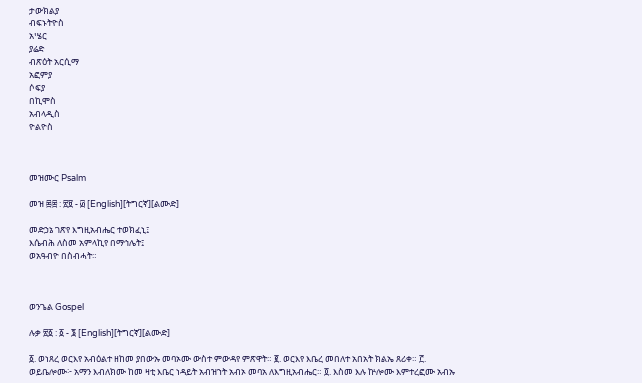ታውክልያ
ብፍኑትዮስ
አሤር
ያሬድ
ብጽዕት አርሲማ
አፎምያ
ሶፍያ
በኪሞስ
አብላዲስ
ዮልዮስ



መዝሙር Psalm

መዝ ፷፰ : ፳፱ - ፴ [English][ትግርኛ][ልሙድ]

መድኃኔ ገጽየ እግዚአብሔር ተወክፈኒ፤
እሴብሕ ለስመ አምላኪየ በማኅሌት፤
ወአዓብዮ በስብሓት።



ወንጌል Gospel

ሉቃ ፳፩ : ፩ - ፮ [English][ትግርኛ][ልሙድ]

፩. ወነጸረ ወርእየ አብዕልተ ዘከመ ያበውኡ መባኦሙ ውስተ ምውዳየ ምጽዋት። ፪. ወርእየ እቤረ መበለተ አበአት ክልኤ ጸሪቀ። ፫. ወይቤሎሙ፦ አማን እብለክሙ ከመ ዛቲ እቤር ነዳይት አብዝኀት አብኦ መባአ ለእግዚአብሔር። ፬. እስመ እሉ ኵሎሙ እምተረፎሙ አብኡ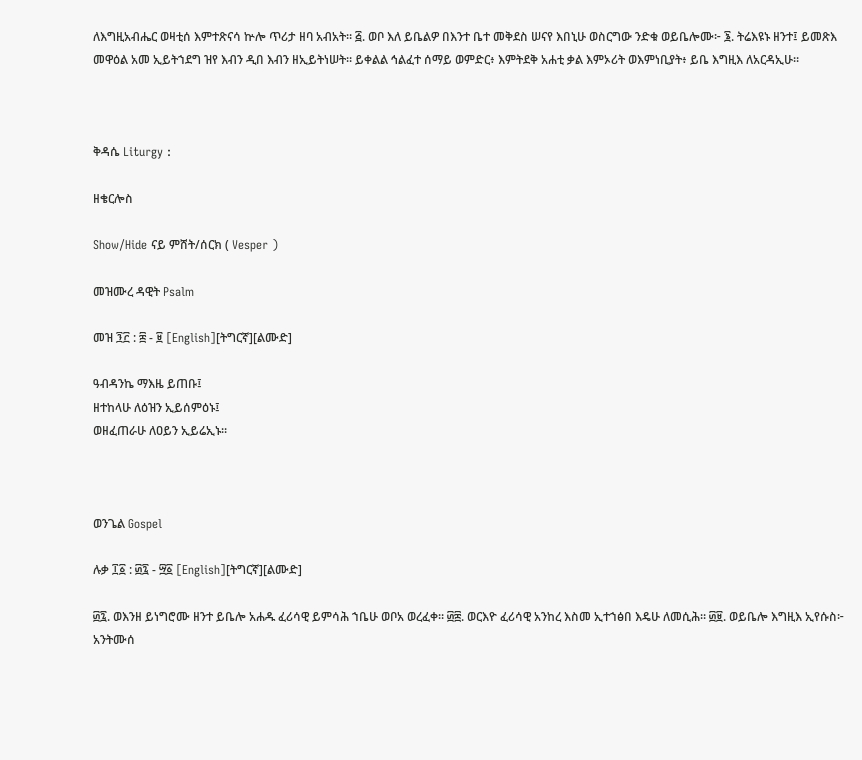ለእግዚአብሔር ወዛቲሰ እምተጽናሳ ኵሎ ጥሪታ ዘባ አብአት። ፭. ወቦ እለ ይቤልዎ በእንተ ቤተ መቅደስ ሠናየ እበኒሁ ወስርግው ንድቁ ወይቤሎሙ፦ ፮. ትሬእዩኑ ዘንተ፤ ይመጽእ መዋዕል አመ ኢይትኀደግ ዝየ እብን ዲበ እብን ዘኢይትነሠት። ይቀልል ኅልፈተ ሰማይ ወምድር፥ እምትደቅ አሐቲ ቃል እምኦሪት ወእምነቢያት፥ ይቤ እግዚእ ለአርዳኢሁ።



ቅዳሴ Liturgy :

ዘቄርሎስ

Show/Hide ናይ ምሸት/ሰርክ ( Vesper )

መዝሙረ ዳዊት Psalm

መዝ ፺፫ : ፰ - ፱ [English][ትግርኛ][ልሙድ]

ዓብዳንኬ ማእዜ ይጠቡ፤
ዘተከላሁ ለዕዝን ኢይሰምዕኑ፤
ወዘፈጠራሁ ለዐይን ኢይሬኢኑ።



ወንጌል Gospel

ሉቃ ፲፩ : ፴፯ - ፵፩ [English][ትግርኛ][ልሙድ]

፴፯. ወእንዘ ይነግሮሙ ዘንተ ይቤሎ አሐዱ ፈሪሳዊ ይምሳሕ ኀቤሁ ወቦአ ወረፈቀ። ፴፰. ወርእዮ ፈሪሳዊ አንከረ እስመ ኢተኀፅበ እዴሁ ለመሲሕ። ፴፱. ወይቤሎ እግዚእ ኢየሱስ፦ አንትሙሰ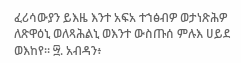ፈሪሳውያን ይእዜ እንተ አፍአ ተኀፅብዎ ወታነጽሕዎ ለጽዋዕኒ ወለጻሕልኒ ወእንተ ውስጡሰ ምሉእ ሀይደ ወእከየ። ፵. አብዳን፥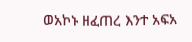ወአኮኑ ዘፈጠረ እንተ አፍአ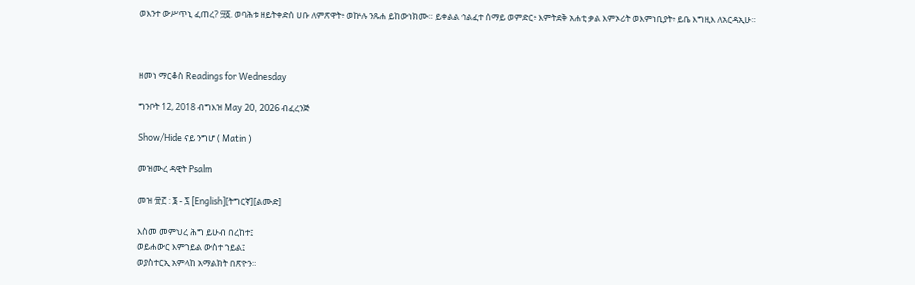ወእንተ ውሥጥኒ ፈጠረ? ፵፩. ወባሕቱ ዘይትቀድሰ ሀቡ ለምጽዋት፥ ወኵሉ ንጹሐ ይከውነክሙ። ይቀልል ኅልፈተ ሰማይ ወምድር፥ እምትደቅ አሐቲ ቃል እምኦሪት ወእምነቢያት፥ ይቤ እግዚእ ለአርዳኢሁ።



ዘመነ ማርቆስ Readings for Wednesday

ግንቦት 12, 2018 ብግእዝ May 20, 2026 ብፈረንጅ

Show/Hide ናይ ንግሆ ( Matin )

መዝሙረ ዳዊት Psalm

መዝ ፹፫ : ፮ - ፯ [English][ትግርኛ][ልሙድ]

እስመ መምህረ ሕግ ይሁብ በረከተ፤
ወይሐውር እምኀይል ውስተ ኀይል፤
ወያስተርኢ አምላከ አማልክት በጽዮን።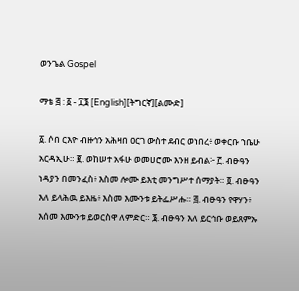ወንጌል Gospel

ማቴ ፭ : ፩ - ፲፮ [English][ትግርኛ][ልሙድ]

፩. ሶበ ርእዮ ብዙኅን አሕዛበ ዐርገ ውስተ ደብር ወነበረ፥ ወቀርቡ ኀቤሁ አርዳኢሁ። ፪. ወከሠተ አፋሁ ወመሀሮሙ እንዘ ይብል፦ ፫. ብፁዓን ነዳያን በመንፈስ፥ እስመ ሎሙ ይእቲ መንግሥተ ሰማያት። ፬. ብፁዓን እለ ይላሕዉ ይእዜ፥ እስመ እሙንቱ ይትፌሥሑ። ፭. ብፁዓን የዋሃን፥ እሰመ እሙንቱ ይወርስዋ ለምድር። ፮. ብፁዓን እለ ይርኅቡ ወይጸምኡ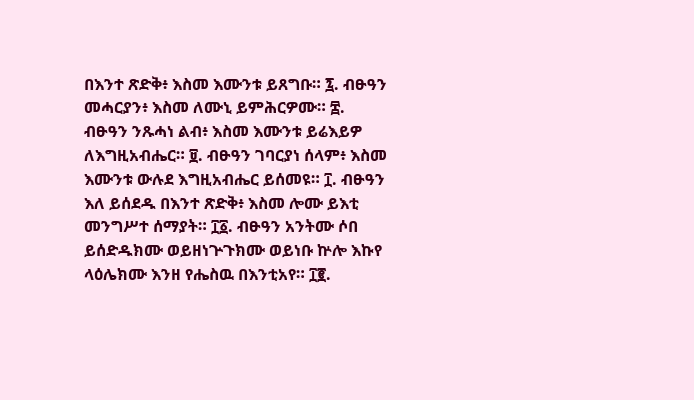በእንተ ጽድቅ፥ እስመ እሙንቱ ይጸግቡ። ፯. ብፁዓን መሓርያን፥ እስመ ለሙኒ ይምሕርዎሙ። ፰. ብፁዓን ንጹሓነ ልብ፥ እስመ እሙንቱ ይሬእይዎ ለእግዚአብሔር። ፱. ብፁዓን ገባርያነ ሰላም፥ እስመ እሙንቱ ውሉደ እግዚአብሔር ይሰመዩ። ፲. ብፁዓን እለ ይሰደዱ በእንተ ጽድቅ፥ እስመ ሎሙ ይእቲ መንግሥተ ሰማያት። ፲፩. ብፁዓን አንትሙ ሶበ ይሰድዱክሙ ወይዘነጕጉክሙ ወይነቡ ኵሎ እኩየ ላዕሌክሙ እንዘ የሔስዉ በእንቲአየ። ፲፪.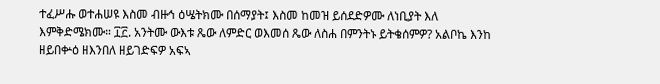ተፈሥሑ ወተሐሠዩ እስመ ብዙኅ ዕሤትክሙ በሰማያት፤ እስመ ከመዝ ይሰደድዎሙ ለነቢያት እለ እምቅድሜክሙ። ፲፫. አንትሙ ውእቱ ጼው ለምድር ወእመሰ ጼው ለስሐ በምንትኑ ይትቄሰምዎ? አልቦኬ እንከ ዘይበቍዕ ዘእንበለ ዘይገድፍዎ አፍኣ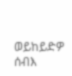ወይከይድዎ ሰብእ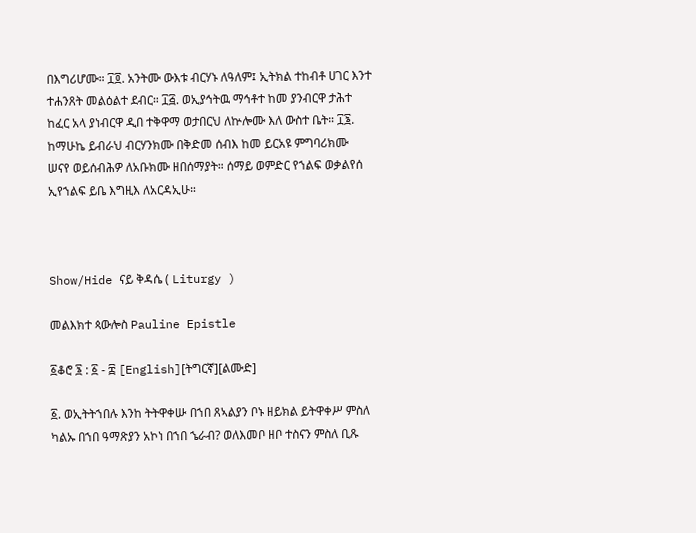በእግሪሆሙ። ፲፬. አንትሙ ውእቱ ብርሃኑ ለዓለም፤ ኢትክል ተከብቶ ሀገር እንተ ተሐንጸት መልዕልተ ደብር። ፲፭. ወኢያኅትዉ ማኅቶተ ከመ ያንብርዋ ታሕተ ከፈር አላ ያነብርዋ ዲበ ተቅዋማ ወታበርህ ለኵሎሙ እለ ውስተ ቤት። ፲፮. ከማሁኬ ይብራህ ብርሃንክሙ በቅድመ ሰብእ ከመ ይርአዩ ምግባሪክሙ ሠናየ ወይሰብሕዎ ለአቡክሙ ዘበሰማያት። ሰማይ ወምድር የኀልፍ ወቃልየሰ ኢየኀልፍ ይቤ እግዚእ ለአርዳኢሁ።



Show/Hide ናይ ቅዳሴ ( Liturgy )

መልእክተ ጳውሎስ Pauline Epistle

፩ቆሮ ፮ : ፩ - ፰ [English][ትግርኛ][ልሙድ]

፩. ወኢትትኀበሉ እንከ ትትዋቀሡ በኀበ ጸኣልያን ቦኑ ዘይክል ይትዋቀሥ ምስለ ካልኡ በኀበ ዓማጽያን አኮነ በኀበ ኄራብ? ወለእመቦ ዘቦ ተስናን ምስለ ቢጹ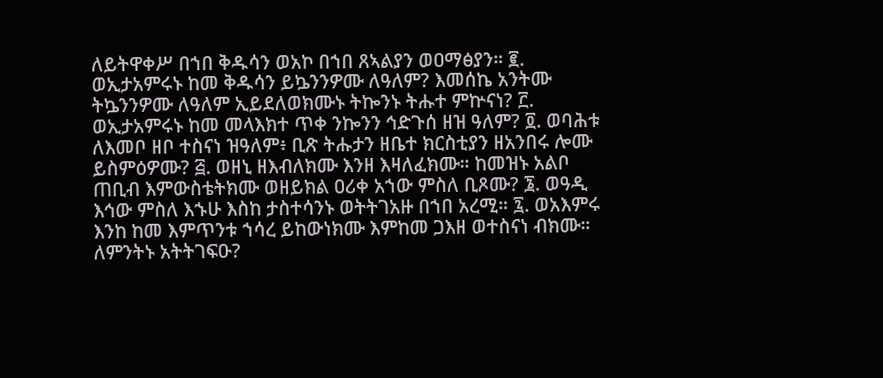ለይትዋቀሥ በኀበ ቅዱሳን ወአኮ በኀበ ጸኣልያን ወዐማፅያን። ፪. ወኢታአምሩኑ ከመ ቅዱሳን ይኴንንዎሙ ለዓለም? እመሰኬ አንትሙ ትኴንንዎሙ ለዓለም ኢይደለወክሙኑ ትኰንኑ ትሑተ ምኵናነ? ፫. ወኢታአምሩኑ ከመ መላእክተ ጥቀ ንኰንን ኅድጉሰ ዘዝ ዓለም? ፬. ወባሕቱ ለእመቦ ዘቦ ተስናነ ዝዓለም፥ ቢጽ ትሑታን ዘቤተ ክርስቲያን ዘአንበሩ ሎሙ ይስምዕዎሙ? ፭. ወዘኒ ዘእብለክሙ እንዘ እዛለፈክሙ። ከመዝኑ አልቦ ጠቢብ እምውስቴትክሙ ወዘይክል ዐሪቀ አኀው ምስለ ቢጾሙ? ፮. ወዓዲ እኅው ምስለ እኁሁ እስከ ታስተሳንኑ ወትትገአዙ በኀበ አረሚ። ፯. ወአእምሩ እንከ ከመ እምጥንቱ ኀሳረ ይከውነክሙ እምከመ ጋእዘ ወተስናነ ብክሙ። ለምንትኑ አትትገፍዑ?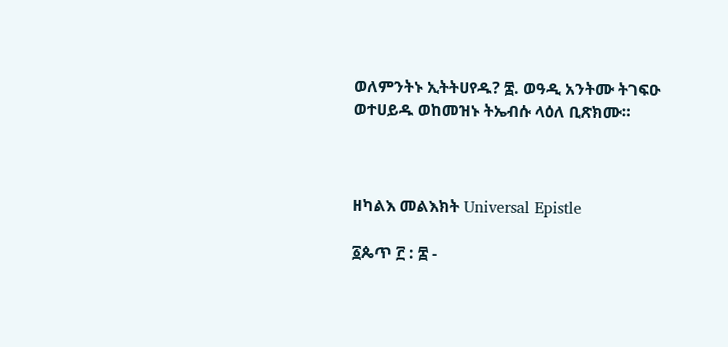ወለምንትኑ ኢትትሀየዱ? ፰. ወዓዲ አንትሙ ትገፍዑ ወተሀይዱ ወከመዝኑ ትኤብሱ ላዕለ ቢጽክሙ።



ዘካልእ መልእክት Universal Epistle

፩ጴጥ ፫ : ፰ -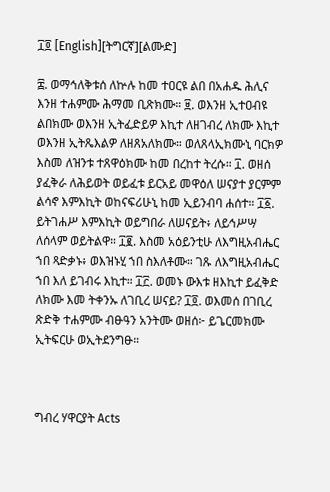፲፬ [English][ትግርኛ][ልሙድ]

፰. ወማኅለቅቱሰ ለኵሉ ከመ ተዐርዩ ልበ በአሐዱ ሕሊና እንዘ ተሐምሙ ሕማመ ቢጽክሙ። ፱. ወእንዘ ኢተዐብዩ ልበክሙ ወእንዘ ኢትፈድይዎ እኪተ ለዘገብረ ለክሙ እኪተ ወእንዘ ኢትጼእልዎ ለዘጸአለክሙ። ወለጸላኢክሙኒ ባርክዎ እስመ ለዝንቱ ተጸዋዕክሙ ከመ በረከተ ትረሱ። ፲. ወዘሰ ያፈቅራ ለሕይወት ወይፈቱ ይርአይ መዋዕለ ሠናያተ ያርምም ልሳኖ እምእኪት ወከናፍሪሁኒ ከመ ኢይንብባ ሐሰተ። ፲፩. ይትገሐሥ እምእኪት ወይግበራ ለሠናይት፥ ለይኅሥሣ ለሰላም ወይትልዋ። ፲፪. እስመ አዕይንቲሁ ለእግዚአብሔር ኀበ ጻድቃኑ፥ ወእዝኑሂ ኀበ ስእለቶሙ። ገጹ ለእግዚአብሔር ኀበ እለ ይገብሩ እኪተ። ፲፫. ወመኑ ውእቱ ዘእኪተ ይፈቅድ ለክሙ እመ ትቀንኡ ለገቢረ ሠናይ? ፲፬. ወእመሰ በገቢረ ጽድቅ ተሐምሙ ብፁዓን አንትሙ ወዘሰ፦ ይጌርመክሙ ኢትፍርሁ ወኢትደንግፁ።



ግብረ ሃዋርያት Acts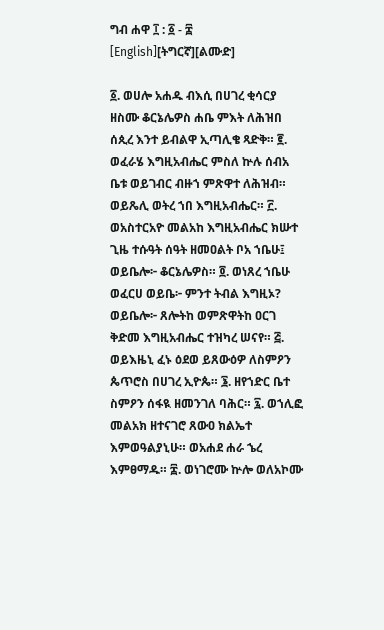ግብ ሐዋ ፲ : ፩ - ፰ [English][ትግርኛ][ልሙድ]

፩. ወሀሎ አሐዱ ብእሲ በሀገረ ቂሳርያ ዘስሙ ቆርኔሌዎስ ሐቤ ምእት ለሕዝበ ሰጲረ እንተ ይብልዋ ኢጣሊቄ ጻድቅ። ፪. ወፈራሄ እግዚአብሔር ምስለ ኵሉ ሰብአ ቤቱ ወይገብር ብዙኀ ምጽዋተ ለሕዝብ። ወይጼሊ ወትረ ኀበ እግዚአብሔር። ፫. ወአስተርአዮ መልአከ እግዚአብሔር ክሡተ ጊዜ ተሱዓት ሰዓት ዘመዐልት ቦአ ኀቤሁ፤ ወይቤሎ፦ ቆርኔሌዎስ። ፬. ወነጸረ ኀቤሁ ወፈርሀ ወይቤ፦ ምንተ ትብል እግዚኦ? ወይቤሎ፦ ጸሎትከ ወምጽዋትከ ዐርገ ቅድመ እግዚአብሔር ተዝካረ ሠናየ። ፭. ወይእዜኒ ፈኑ ዕደወ ይጸውዕዎ ለስምዖን ጴጥሮስ በሀገረ ኢዮጴ። ፮. ዘየኀድር ቤተ ስምዖን ሰፋዪ ዘመንገለ ባሕር። ፯. ወኀሊፎ መልአክ ዘተናገሮ ጸውዐ ክልኤተ እምወዓልያኒሁ። ወአሐደ ሐራ ኄረ እምፀማዱ። ፰. ወነገሮሙ ኵሎ ወለአኮሙ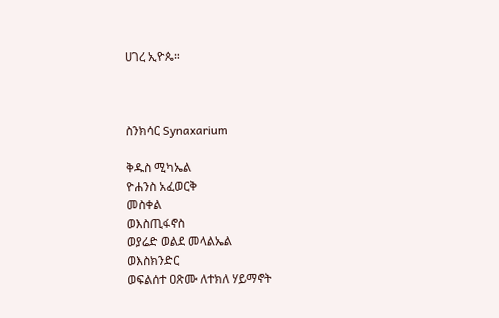ሀገረ ኢዮጴ።



ስንክሳር Synaxarium

ቅዱስ ሚካኤል
ዮሐንስ አፈወርቅ
መስቀል
ወእስጢፋኖስ
ወያሬድ ወልደ መላልኤል
ወእስክንድር
ወፍልሰተ ዐጽሙ ለተክለ ሃይማኖት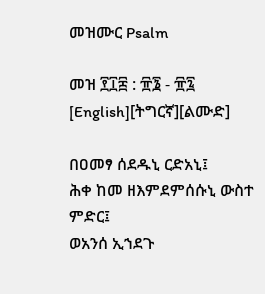መዝሙር Psalm

መዝ ፻፲፰ : ፹፮ - ፹፯ [English][ትግርኛ][ልሙድ]

በዐመፃ ሰደዱኒ ርድአኒ፤
ሕቀ ከመ ዘእምደምሰሱኒ ውስተ ምድር፤
ወአንሰ ኢኀደጉ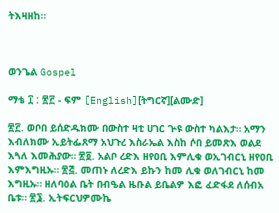ትእዛዘከ።



ወንጌል Gospel

ማቴ ፲ : ፳፫ - ፍም [English][ትግርኛ][ልሙድ]

፳፫. ወቦበ ይሰድዱክሙ በውስተ ዛቲ ሀገር ጕዩ ውስተ ካልእታ። አማን እብለክሙ ኢይትፌጸማ አህጉረ እስራኤል እስከ ሶበ ይመጽእ ወልደ እጓለ እመሕያው። ፳፬. አልቦ ረድእ ዘየዐቢ እምሊቁ ወኢገብርኒ ዘየዐቢ እምእግዚኡ። ፳፭. መጠኑ ለረድእ ይኩን ከመ ሊቁ ወለገብርኒ ከመ እግዚኡ። ዘለባዕል ቤት በብዔል ዜቡል ይቤልዎ እፎ ፈድፋደ ለሰብአ ቤቱ። ፳፮. ኢትፍርህዎሙኬ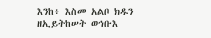እንከ፥ እስመ አልቦ ክዱን ዘኢይትከሠት ወኅቡእ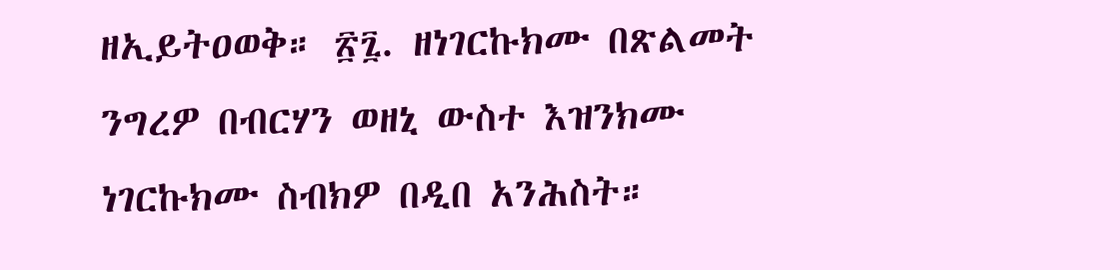ዘኢይትዐወቅ። ፳፯. ዘነገርኩክሙ በጽልመት ንግረዎ በብርሃን ወዘኒ ውስተ እዝንክሙ ነገርኩክሙ ስብክዎ በዲበ አንሕስት።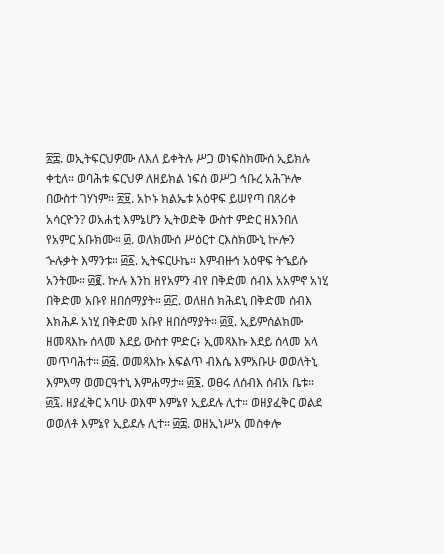፳፰. ወኢትፍርህዎሙ ለእለ ይቀትሉ ሥጋ ወነፍስክሙሰ ኢይክሉ ቀቲለ። ወባሕቱ ፍርህዎ ለዘይክል ነፍሰ ወሥጋ ኅቡረ አሕጕሎ በውስተ ገሃነም። ፳፱. አኮኑ ክልኤቱ አዕዋፍ ይሠየጣ በጸሪቀ አሳርዮን? ወአሐቲ እምኔሆን ኢትወድቅ ውስተ ምድር ዘእንበለ የአምር አቡክሙ። ፴. ወለክሙሰ ሥዕርተ ርእስክሙኒ ኵሎን ኍሉቃት እማንቱ። ፴፩. ኢትፍርሁኬ። እምብዙኅ አዕዋፍ ትኄይሱ አንትሙ። ፴፪. ኵሉ እንከ ዘየአምን ብየ በቅድመ ሰብእ አአምኖ አነሂ በቅድመ አቡየ ዘበሰማያት። ፴፫. ወለዘሰ ክሕደኒ በቅድመ ሰብእ እክሕዶ አነሂ በቅድመ አቡየ ዘበሰማያት። ፴፬. ኢይምሰልክሙ ዘመጻእኩ ሰላመ እደይ ውስተ ምድር፥ ኢመጻእኩ እደይ ሰላመ አላ መጥባሕተ። ፴፭. ወመጻእኩ እፍልጥ ብእሴ እምአቡሁ ወወለትኒ እምእማ ወመርዓተኒ እምሐማታ። ፴፮. ወፀሩ ለሰብእ ሰብአ ቤቱ። ፴፯. ዘያፈቅር አባሁ ወእሞ እምኔየ ኢይደሉ ሊተ። ወዘያፈቅር ወልደ ወወለቶ እምኔየ ኢይደሉ ሊተ። ፴፰. ወዘኢነሥአ መስቀሎ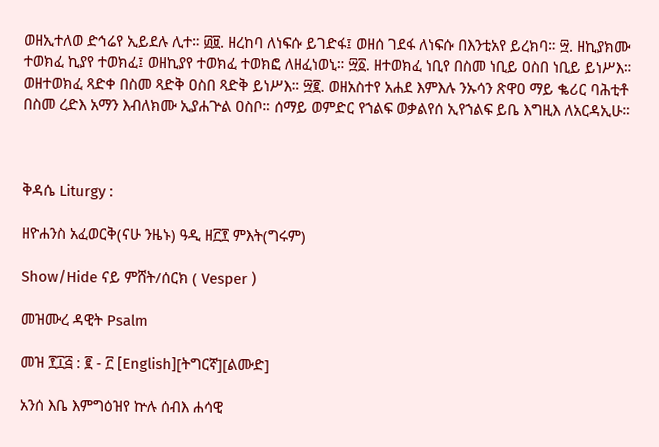ወዘኢተለወ ድኅሬየ ኢይደሉ ሊተ። ፴፱. ዘረከባ ለነፍሱ ይገድፋ፤ ወዘሰ ገደፋ ለነፍሱ በእንቲአየ ይረክባ። ፵. ዘኪያክሙ ተወክፈ ኪያየ ተወክፈ፤ ወዘኪያየ ተወክፈ ተወክፎ ለዘፈነወኒ። ፵፩. ዘተወክፈ ነቢየ በስመ ነቢይ ዐስበ ነቢይ ይነሥእ። ወዘተወክፈ ጻድቀ በስመ ጻድቅ ዐስበ ጻድቅ ይነሥእ። ፵፪. ወዘአስተየ አሐደ እምእሉ ንኡሳን ጽዋዐ ማይ ቈሪር ባሕቲቶ በስመ ረድእ አማን እብለክሙ ኢያሐጕል ዐስቦ። ሰማይ ወምድር የኀልፍ ወቃልየሰ ኢየኀልፍ ይቤ እግዚእ ለአርዳኢሁ።



ቅዳሴ Liturgy :

ዘዮሐንስ አፈወርቅ(ናሁ ንዜኑ) ዓዲ ዘ፫፻ ምእት(ግሩም)

Show/Hide ናይ ምሸት/ሰርክ ( Vesper )

መዝሙረ ዳዊት Psalm

መዝ ፻፲፭ : ፪ - ፫ [English][ትግርኛ][ልሙድ]

አንሰ እቤ እምግዕዝየ ኵሉ ሰብእ ሐሳዊ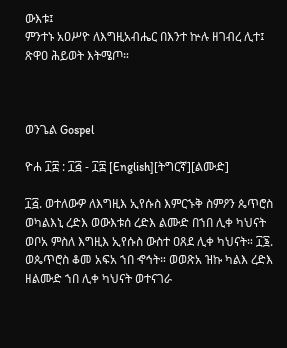ውእቱ፤
ምንተኑ አዐሥዮ ለእግዚአብሔር በእንተ ኵሉ ዘገብረ ሊተ፤
ጽዋዐ ሕይወት እትሜጦ።



ወንጌል Gospel

ዮሐ ፲፰ : ፲፭ - ፲፰ [English][ትግርኛ][ልሙድ]

፲፭. ወተለውዎ ለእግዚእ ኢየሱስ እምርኁቅ ስምዖን ጴጥሮስ ወካልእኒ ረድእ ወውእቱሰ ረድእ ልሙድ በኀበ ሊቀ ካህናት ወቦአ ምስለ እግዚእ ኢየሱስ ውስተ ዐጸደ ሊቀ ካህናት። ፲፮. ወጴጥሮስ ቆመ አፍአ ኀበ ኆኅት። ወወጽአ ዝኩ ካልእ ረድእ ዘልሙድ ኀበ ሊቀ ካህናት ወተናገራ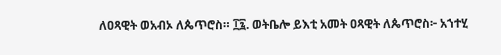ለዐጻዊት ወአብኦ ለጴጥሮስ። ፲፯. ወትቤሎ ይእቲ አመት ዐጻዊት ለጴጥሮስ፦ አኀተሂ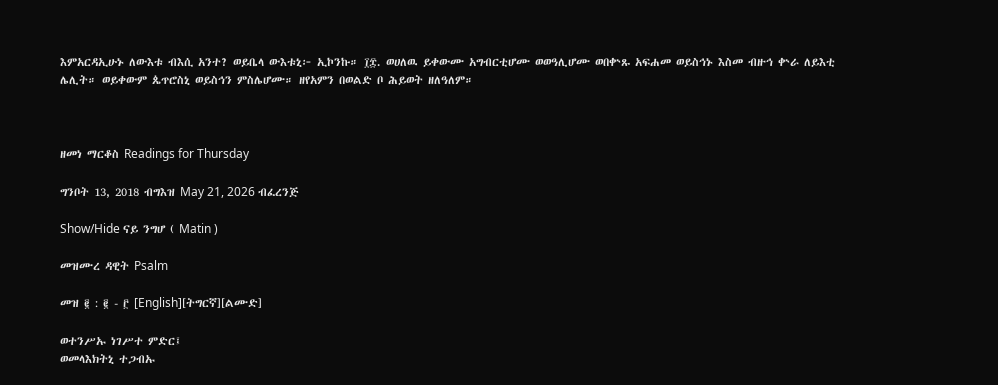እምአርዳኢሁኑ ለውእቱ ብእሲ አንተ? ወይቤላ ውእቱኒ፦ ኢኮንኩ። ፲፰. ወሀለዉ ይቀውሙ አግብርቲሆሙ ወወዓሊሆሙ ወበቍጹ አፍሐመ ወይስኅኑ እስመ ብዙኅ ቍራ ለይእቲ ሌሊት። ወይቀውም ጴጥሮስኒ ወይስኅን ምስሌሆሙ። ዘየአምን በወልድ ቦ ሕይወት ዘለዓለም።



ዘመነ ማርቆስ Readings for Thursday

ግንቦት 13, 2018 ብግእዝ May 21, 2026 ብፈረንጅ

Show/Hide ናይ ንግሆ ( Matin )

መዝሙረ ዳዊት Psalm

መዝ ፪ : ፪ - ፫ [English][ትግርኛ][ልሙድ]

ወተንሥኡ ነገሥተ ምድር፤
ወመላእክትኒ ተጋብኡ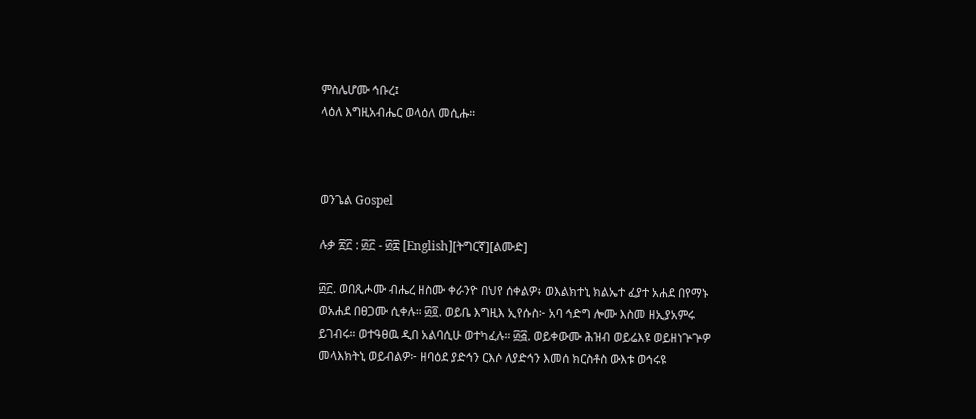ምስሌሆሙ ኅቡረ፤
ላዕለ እግዚአብሔር ወላዕለ መሲሑ።



ወንጌል Gospel

ሉቃ ፳፫ : ፴፫ - ፴፰ [English][ትግርኛ][ልሙድ]

፴፫. ወበጺሖሙ ብሔረ ዘስሙ ቀራንዮ በህየ ሰቀልዎ፥ ወእልክተኒ ክልኤተ ፈያተ አሐደ በየማኑ ወአሐደ በፀጋሙ ሲቀሉ። ፴፬. ወይቤ እግዚእ ኢየሱስ፦ አባ ኅድግ ሎሙ እስመ ዘኢያአምሩ ይገብሩ። ወተዓፀዉ ዲበ አልባሲሁ ወተካፈሉ። ፴፭. ወይቀውሙ ሕዝብ ወይሬእዩ ወይዘነጕጕዎ መላእክትኒ ወይብልዎ፦ ዘባዕደ ያድኅን ርእሶ ለያድኅን እመሰ ክርስቶስ ውእቱ ወኅሩዩ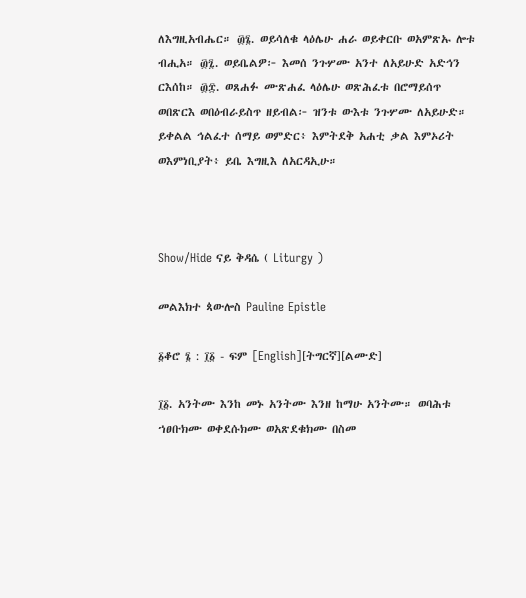ለእግዚአብሔር። ፴፮. ወይሳለቁ ላዕሌሁ ሐራ ወይቀርቡ ወአምጽኡ ሎቱ ብሒአ። ፴፯. ወይቤልዎ፦ እመሰ ንጉሦሙ አንተ ለአይሁድ አድኅን ርእሰከ። ፴፰. ወጸሐፉ ሙጽሐፈ ላዕሌሁ ወጽሕፈቱ በሮማይሰጥ ወበጽርእ ወበዕብራይስጥ ዘይብል፦ ዝንቱ ውእቱ ንጉሦሙ ለአይሁድ። ይቀልል ኅልፈተ ሰማይ ወምድር፥ እምትደቅ አሐቲ ቃል እምኦሪት ወእምነቢያት፥ ይቤ እግዚእ ለአርዳኢሁ።



Show/Hide ናይ ቅዳሴ ( Liturgy )

መልእክተ ጳውሎስ Pauline Epistle

፩ቆሮ ፮ : ፲፩ - ፍም [English][ትግርኛ][ልሙድ]

፲፩. አንትሙ እንከ መኑ አንትሙ እንዘ ከማሁ አንትሙ። ወባሕቱ ኀፀቡክሙ ወቀደሱክሙ ወአጽደቁክሙ በስመ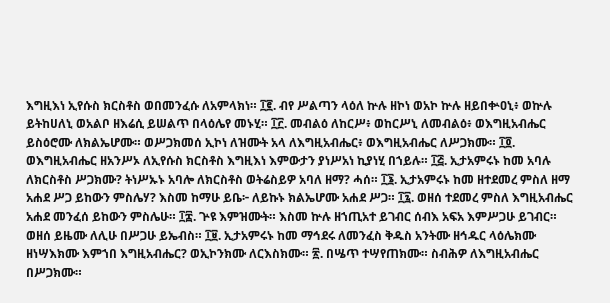እግዚእነ ኢየሱስ ክርስቶስ ወበመንፈሱ ለአምላክነ። ፲፪. ብየ ሥልጣን ላዕለ ኵሉ ዘኮነ ወአኮ ኵሉ ዘይበቍዐኒ፥ ወኵሉ ይትከሀለኒ ወአልቦ ዘእሬሲ ይሠልጥ በላዕሌየ መኑሂ። ፲፫. መብልዕ ለከርሥ፥ ወከርሥኒ ለመብልዕ፥ ወእግዚአብሔር ይስዕሮሙ ለክልኤሆሙ። ወሥጋክመሰ ኢኮነ ለዝሙት አላ ለእግዚአብሔር፥ ወእግዚአብሔር ለሥጋክሙ። ፲፬. ወእግዚአብሔር ዘአንሥኦ ለኢየሱስ ክርስቶስ እግዚእነ እምውታን ያነሥአነ ኪያነሂ በኀይሉ። ፲፭. ኢታአምሩኑ ከመ አባሉ ለክርስቶስ ሥጋክሙ? ትነሥኡኑ አባሎ ለክርስቶስ ወትሬስይዎ አባለ ዘማ? ሓሰ። ፲፮. ኢታአምሩኑ ከመ ዘተደመረ ምስለ ዘማ አሐደ ሥጋ ይከውን ምስሌሃ? እስመ ከማሁ ይቤ፦ ለይኩኑ ክልኤሆሙ አሐደ ሥጋ። ፲፯. ወዘሰ ተደመረ ምስለ እግዚአብሔር አሐደ መንፈሰ ይከውን ምስሌሁ። ፲፰. ጕዩ እምዝሙት። እስመ ኵሉ ዘኀጢአተ ይገብር ሰብእ አፍአ እምሥጋሁ ይገብር። ወዘሰ ይዜሙ ለሊሁ በሥጋሁ ይኤብስ። ፲፱. ኢታአምሩኑ ከመ ማኅደሩ ለመንፈስ ቅዱስ አንትሙ ዘኅዱር ላዕሌክሙ ዘነሣእክሙ እምኀበ እግዚአብሔር? ወኢኮንክሙ ለርእስክሙ። ፳. በሤጥ ተሣየጠክሙ። ስብሕዎ ለእግዚአብሔር በሥጋክሙ።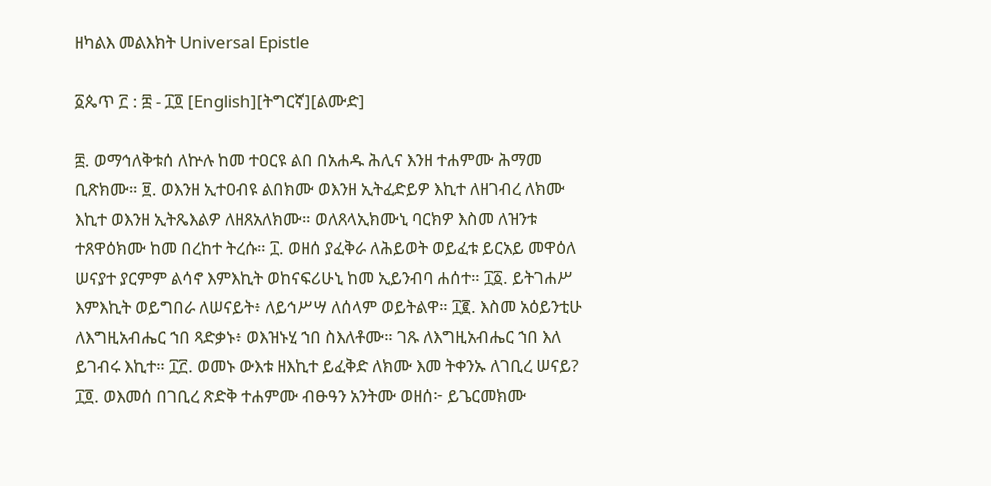ዘካልእ መልእክት Universal Epistle

፩ጴጥ ፫ : ፰ - ፲፬ [English][ትግርኛ][ልሙድ]

፰. ወማኅለቅቱሰ ለኵሉ ከመ ተዐርዩ ልበ በአሐዱ ሕሊና እንዘ ተሐምሙ ሕማመ ቢጽክሙ። ፱. ወእንዘ ኢተዐብዩ ልበክሙ ወእንዘ ኢትፈድይዎ እኪተ ለዘገብረ ለክሙ እኪተ ወእንዘ ኢትጼእልዎ ለዘጸአለክሙ። ወለጸላኢክሙኒ ባርክዎ እስመ ለዝንቱ ተጸዋዕክሙ ከመ በረከተ ትረሱ። ፲. ወዘሰ ያፈቅራ ለሕይወት ወይፈቱ ይርአይ መዋዕለ ሠናያተ ያርምም ልሳኖ እምእኪት ወከናፍሪሁኒ ከመ ኢይንብባ ሐሰተ። ፲፩. ይትገሐሥ እምእኪት ወይግበራ ለሠናይት፥ ለይኅሥሣ ለሰላም ወይትልዋ። ፲፪. እስመ አዕይንቲሁ ለእግዚአብሔር ኀበ ጻድቃኑ፥ ወእዝኑሂ ኀበ ስእለቶሙ። ገጹ ለእግዚአብሔር ኀበ እለ ይገብሩ እኪተ። ፲፫. ወመኑ ውእቱ ዘእኪተ ይፈቅድ ለክሙ እመ ትቀንኡ ለገቢረ ሠናይ? ፲፬. ወእመሰ በገቢረ ጽድቅ ተሐምሙ ብፁዓን አንትሙ ወዘሰ፦ ይጌርመክሙ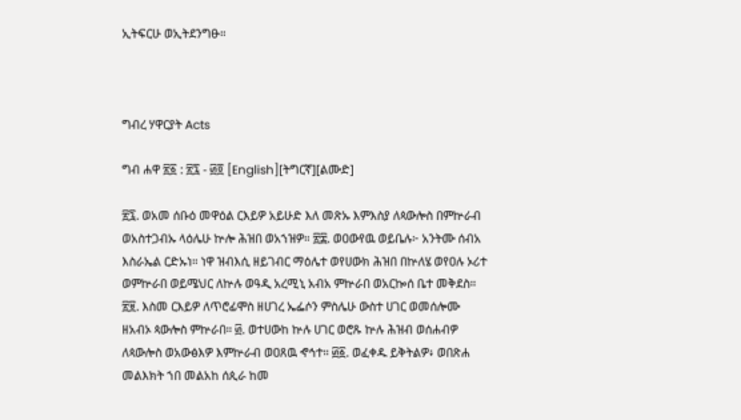ኢትፍርሁ ወኢትደንግፁ።



ግብረ ሃዋርያት Acts

ግብ ሐዋ ፳፩ : ፳፯ - ፴፬ [English][ትግርኛ][ልሙድ]

፳፯. ወአመ ሰቡዕ መዋዕል ርእይዎ አይሁድ እለ መጽኡ እምእስያ ለጳውሎስ በምኵራብ ወአስተጋብኡ ላዕሌሁ ኵሎ ሕዝበ ወአኀዝዎ። ፳፰. ወዐውየዉ ወይቤሉ፦ አንትሙ ሰብአ እስራኤል ርድኡነ። ነዋ ዝብእሲ ዘይገብር ማዕሌተ ወየሀውክ ሕዝበ በኵለሄ ወየዐሉ ኦሪተ ወምኵራበ ወይሜህር ለኵሉ ወዓዲ አረሚኒ አብአ ምኵራበ ወአርኰሰ ቤተ መቅደስ። ፳፱. እስመ ርእይዎ ለጥሮፊሞስ ዘሀገረ ኤፌሶን ምስሌሁ ውስተ ሀገር ወመሰሎሙ ዘአብኦ ጳውሎስ ምኵራበ። ፴. ወተሀውከ ኵሉ ሀገር ወሮጹ ኵሉ ሕዝብ ወሰሐብዎ ለጳውሎስ ወአውፅእዎ እምኵራብ ወዐጸዉ ኆኅተ። ፴፩. ወፈቀዱ ይቅትልዎ፥ ወበጽሐ መልእክት ኀበ መልአከ ሰጲራ ከመ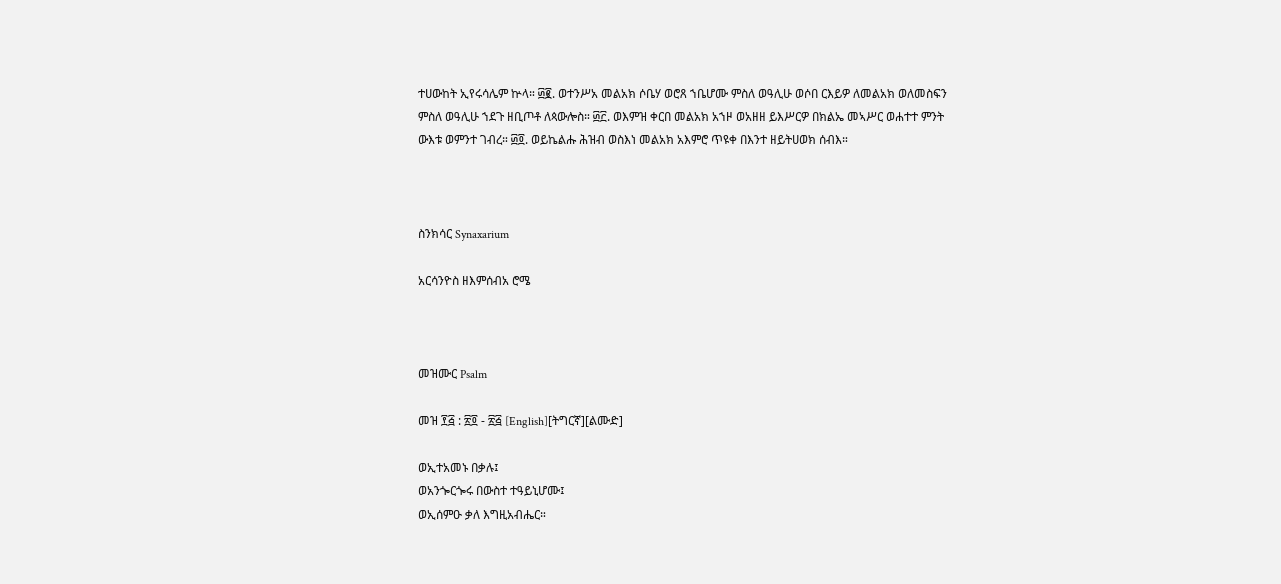ተሀውከት ኢየሩሳሌም ኵላ። ፴፪. ወተንሥአ መልአክ ሶቤሃ ወሮጸ ኀቤሆሙ ምስለ ወዓሊሁ ወሶበ ርእይዎ ለመልአክ ወለመስፍን ምስለ ወዓሊሁ ኀደጉ ዘቢጦቶ ለጳውሎስ። ፴፫. ወእምዝ ቀርበ መልአክ አኀዞ ወአዘዘ ይእሥርዎ በክልኤ መኣሥር ወሐተተ ምንት ውእቱ ወምንተ ገብረ። ፴፬. ወይኬልሑ ሕዝብ ወስእነ መልአክ አእምሮ ጥዩቀ በእንተ ዘይትሀወክ ሰብእ።



ስንክሳር Synaxarium

አርሳንዮስ ዘእምሰብአ ሮሜ



መዝሙር Psalm

መዝ ፻፭ : ፳፬ - ፳፭ [English][ትግርኛ][ልሙድ]

ወኢተአመኑ በቃሉ፤
ወአንጐርጐሩ በውስተ ተዓይኒሆሙ፤
ወኢሰምዑ ቃለ እግዚአብሔር።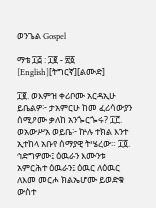ወንጌል Gospel

ማቴ ፲፭ : ፲፪ - ፳፩ [English][ትግርኛ][ልሙድ]

፲፪. ወእምዝ ቀሪቦሙ አርዳኢሁ ይቤልዎ፦ ታአምርሁ ከመ ፈሪሳውያን ሰሚዖሙ ቃለከ አንጐርጐሩ? ፲፫. ወአውሥአ ወይቤ፦ ኵሉ ተክል እንተ ኢተከላ አቡየ ሰማያዊ ትሤረው። ፲፬. ኅድግዎሙ፤ ዕዉራን እሙንቱ አምርሕተ ዕዉራን፤ ዕዉር ለዕዉር ለእመ መርሖ ክልኤሆሙ ይወድቁ ውስተ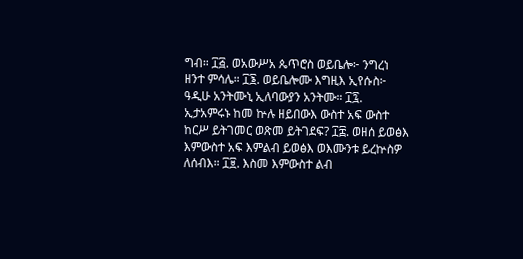ግብ። ፲፭. ወአውሥአ ጴጥሮስ ወይቤሎ፦ ንግረነ ዘንተ ምሳሌ። ፲፮. ወይቤሎሙ እግዚእ ኢየሱስ፦ ዓዲሁ አንትሙኒ ኢለባውያን አንትሙ። ፲፯. ኢታአምሩኑ ከመ ኵሉ ዘይበውእ ውስተ አፍ ውስተ ከርሥ ይትገመር ወጽመ ይትገደፍ? ፲፰. ወዘሰ ይወፅእ እምውስተ አፍ እምልብ ይወፅእ ወእሙንቱ ይረኵስዎ ለሰብእ። ፲፱. እስመ እምውስተ ልብ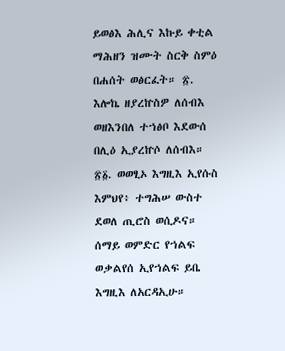ይወፅእ ሕሊና እኩይ ቀቲል ማሕዘን ዝሙት ስርቅ ስምዕ በሐሰት ወፅርፈት። ፳. እሎኬ ዘያረኵስዎ ለሰብእ ወዘእንበለ ተኀፅቦ እደውሰ በሊዕ ኢያረኵሶ ለሰብእ። ፳፩. ወወፂኦ እግዚእ ኢየሱስ እምህየ፥ ተግሕሠ ውስተ ደወለ ጢሮስ ወሲዶና። ሰማይ ወምድር የኀልፍ ወቃልየሰ ኢየኀልፍ ይቤ እግዚእ ለአርዳኢሁ።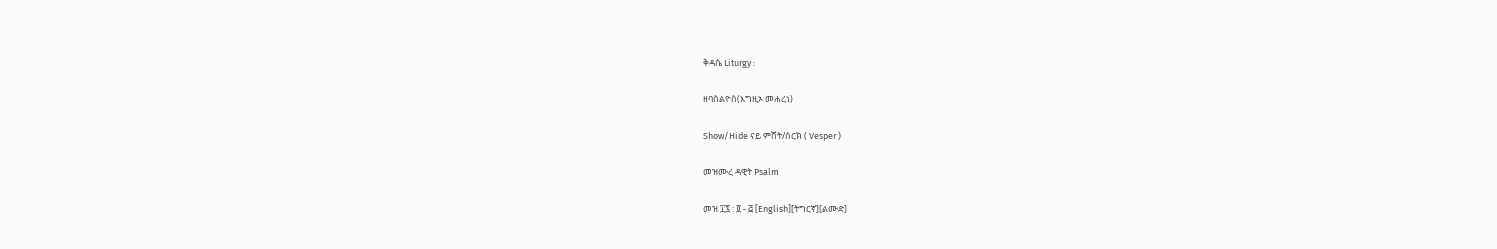ቅዳሴ Liturgy :

ዘባስልዮስ(እግዚኦ መሐረነ)

Show/Hide ናይ ምሸት/ሰርክ ( Vesper )

መዝሙረ ዳዊት Psalm

መዝ ፲፯ : ፬ - ፭ [English][ትግርኛ][ልሙድ]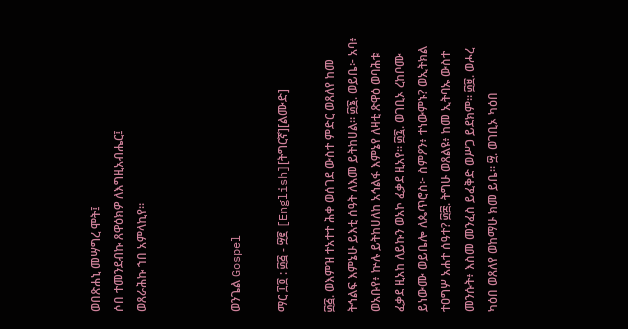ወበጽሐኒ መሣግረ ሞት፤
ሶበ ተመንደብኩ ጸዋዕክዎ ለእግዚአብሔር፤
ወጸራሕኩ ኀበ አምላኪየ።



ወንጌል Gospel

ማር ፲፬ : ፴፭ - ፵፪ [English][ትግርኛ][ልሙድ]

፴፭. ወእምዝ ተአተተ ሕቀ ወሰገደ ውስተ ምድር ወጸለየ ከመ ትኅልፍ እምኔሁ ይእቲ ሰዓት ለእመ ይትከሀል። ፴፮. ወይቤ፦ አባ፥ ወአቡየ፥ ኵሉ ይትከሀለከ አኅልፋ እምኔየ ለዛቲ ጽዋዕ ወባሕቱ ፈቃደ ዚአከ ለይኩን ወአኮ ፈቃደ ዚአየ። ፴፯. ወገቢኦ ረከቦሙ ይነውሙ ወይቤሎ ለጴጥሮስ፦ ስምዖን፥ ተነውምኑ? ወኢትክል ተዐግሦ አሐተ ሰዓተ? ፴፰. ትግሁ ወጸልዩ፥ ከመ ኢትባኡ ውስተ መንሱት፥ እስመ መንፈስ ይፈቅድ ወሥጋ ይደክም። ፴፱. ወሖረ ካዕበ ወጸለየ ወከማሁ ክመ ይቤ። ፵. ወገቢኦ ካዕበ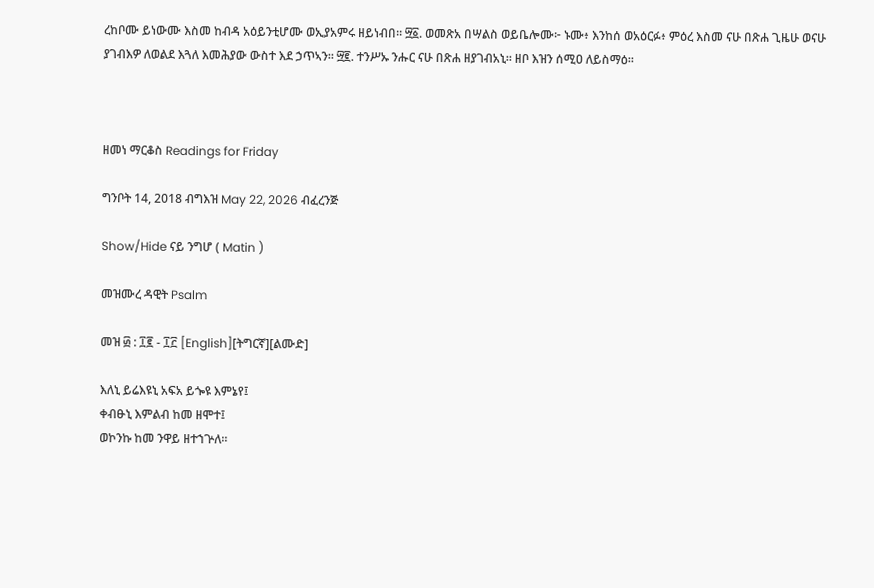ረከቦሙ ይነውሙ እስመ ከብዳ አዕይንቲሆሙ ወኢያአምሩ ዘይነብበ። ፵፩. ወመጽአ በሣልስ ወይቤሎሙ፦ ኑሙ፥ እንከሰ ወአዕርፉ፥ ምዕረ እስመ ናሁ በጽሐ ጊዜሁ ወናሁ ያገብእዎ ለወልደ እጓለ እመሕያው ውስተ እደ ኃጥኣን። ፵፪. ተንሥኡ ንሑር ናሁ በጽሐ ዘያገብአኒ። ዘቦ እዝን ሰሚዐ ለይስማዕ።



ዘመነ ማርቆስ Readings for Friday

ግንቦት 14, 2018 ብግእዝ May 22, 2026 ብፈረንጅ

Show/Hide ናይ ንግሆ ( Matin )

መዝሙረ ዳዊት Psalm

መዝ ፴ : ፲፪ - ፲፫ [English][ትግርኛ][ልሙድ]

እለኒ ይሬእዩኒ አፍአ ይጐዩ እምኔየ፤
ቀብፁኒ እምልብ ከመ ዘሞተ፤
ወኮንኩ ከመ ንዋይ ዘተኀጕለ።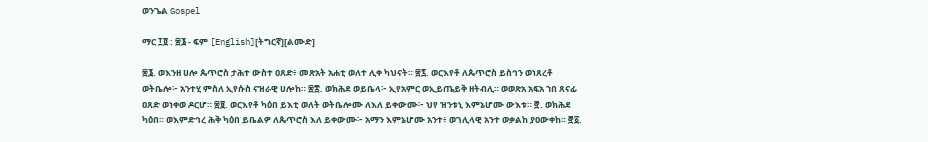ወንጌል Gospel

ማር ፲፬ : ፷፮ - ፍም [English][ትግርኛ][ልሙድ]

፷፮. ወእንዘ ሀሎ ጴጥሮስ ታሕተ ውስተ ዐጸድ፥ መጽአት አሐቲ ወለተ ሊቀ ካህናት። ፷፯. ወርእየቶ ለጴጥሮስ ይስኅን ወነጸረቶ ወትቤሎ፦ አንተሂ ምስለ ኢየሱስ ናዝራዊ ሀሎከ። ፷፰. ወክሕደ ወይቤላ፦ ኢየአምር ወኢይጤይቅ ዘትብሊ። ወወጽአ አፍአ ኀበ ጸናፊ ዐጸድ ወነቀወ ዶርሆ። ፷፱. ወርእየቶ ካዕበ ይእቲ ወለት ወትቤሎሙ ለእለ ይቀውሙ፦ ህየ ዝንቱኒ እምኔሆሙ ውእቱ። ፸. ወክሕደ ካዕበ። ወእምድኅረ ሕቅ ካዕበ ይቤልዎ ለጴጥሮስ እለ ይቀውሙ፦ አማን እምኔሆሙ አንተ፥ ወገሊላዊ አንተ ወቃልከ ያዐውቀከ። ፸፩.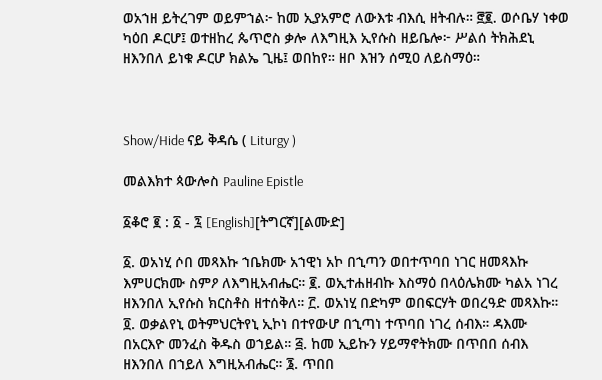ወአኀዘ ይትረገም ወይምኀል፦ ከመ ኢያአምሮ ለውእቱ ብእሲ ዘትብሉ። ፸፪. ወሶቤሃ ነቀወ ካዕበ ዶርሆ፤ ወተዘከረ ጴጥሮስ ቃሎ ለእግዚእ ኢየሱስ ዘይቤሎ፦ ሥልሰ ትክሕደኒ ዘእንበለ ይነቁ ዶርሆ ክልኤ ጊዜ፤ ወበከየ። ዘቦ እዝን ሰሚዐ ለይስማዕ።



Show/Hide ናይ ቅዳሴ ( Liturgy )

መልእክተ ጳውሎስ Pauline Epistle

፩ቆሮ ፪ : ፩ - ፯ [English][ትግርኛ][ልሙድ]

፩. ወአነሂ ሶበ መጻእኩ ኀቤክሙ አኀዊነ አኮ በኂጣን ወበተጥባበ ነገር ዘመጻእኩ እምሀርክሙ ስምዖ ለእግዚአብሔር። ፪. ወኢተሐዘብኩ እስማዕ በላዕሌክሙ ካልአ ነገረ ዘእንበለ ኢየሱስ ክርስቶስ ዘተሰቅለ። ፫. ወአነሂ በድካም ወበፍርሃት ወበረዓድ መጻእኩ። ፬. ወቃልየኒ ወትምህርትየኒ ኢኮነ በተየውሆ በኂጣነ ተጥባበ ነገረ ሰብእ። ዳእሙ በአርእዮ መንፈስ ቅዱስ ወኀይል። ፭. ከመ ኢይኩን ሃይማኖትክሙ በጥበበ ሰብእ ዘእንበለ በኀይለ እግዚአብሔር። ፮. ጥበበ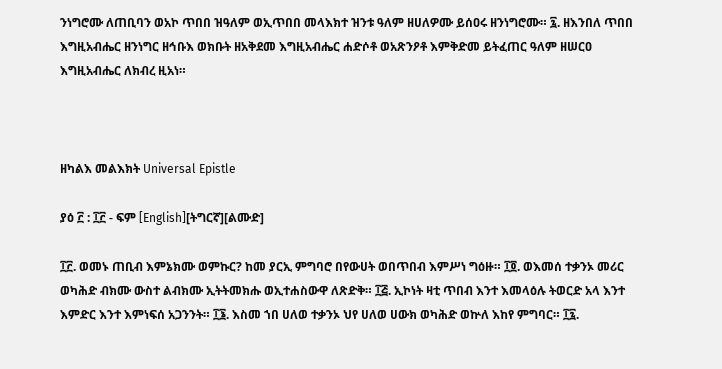ንነግሮሙ ለጠቢባን ወአኮ ጥበበ ዝዓለም ወኢጥበበ መላእክተ ዝንቱ ዓለም ዘሀለዎሙ ይሰዐሩ ዘንነግሮሙ። ፯. ዘእንበለ ጥበበ እግዚአብሔር ዘንነግር ዘኅቡእ ወክቡት ዘአቅደመ እግዚአብሔር ሐድሶቶ ወአጽንዖቶ እምቅድመ ይትፈጠር ዓለም ዘሠርዐ እግዚአብሔር ለክብረ ዚአነ።



ዘካልእ መልእክት Universal Epistle

ያዕ ፫ : ፲፫ - ፍም [English][ትግርኛ][ልሙድ]

፲፫. ወመኑ ጠቢብ እምኔክሙ ወምኩር? ከመ ያርኢ ምግባሮ በየውሀት ወበጥበብ እምሥነ ግዕዙ። ፲፬. ወእመሰ ተቃንኦ መሪር ወካሕድ ብክሙ ውስተ ልብክሙ ኢትትመክሑ ወኢተሐስውዋ ለጽድቅ። ፲፭. ኢኮነት ዛቲ ጥበብ እንተ እመላዕሉ ትወርድ አላ እንተ እምድር እንተ እምነፍሰ አጋንንት። ፲፮. እስመ ኀበ ሀለወ ተቃንኦ ህየ ሀለወ ሀውክ ወካሕድ ወኵለ እከየ ምግባር። ፲፯.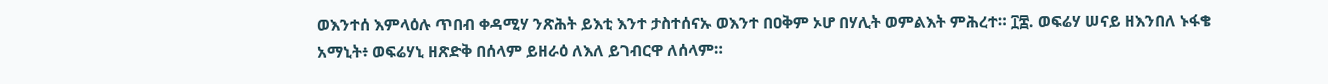ወእንተሰ እምላዕሉ ጥበብ ቀዳሚሃ ንጽሕት ይእቲ እንተ ታስተሰናኡ ወእንተ በዐቅም ኦሆ በሃሊት ወምልእት ምሕረተ። ፲፰. ወፍሬሃ ሠናይ ዘእንበለ ኑፋቄ አማኒት፥ ወፍሬሃኒ ዘጽድቅ በሰላም ይዘራዕ ለእለ ይገብርዋ ለሰላም።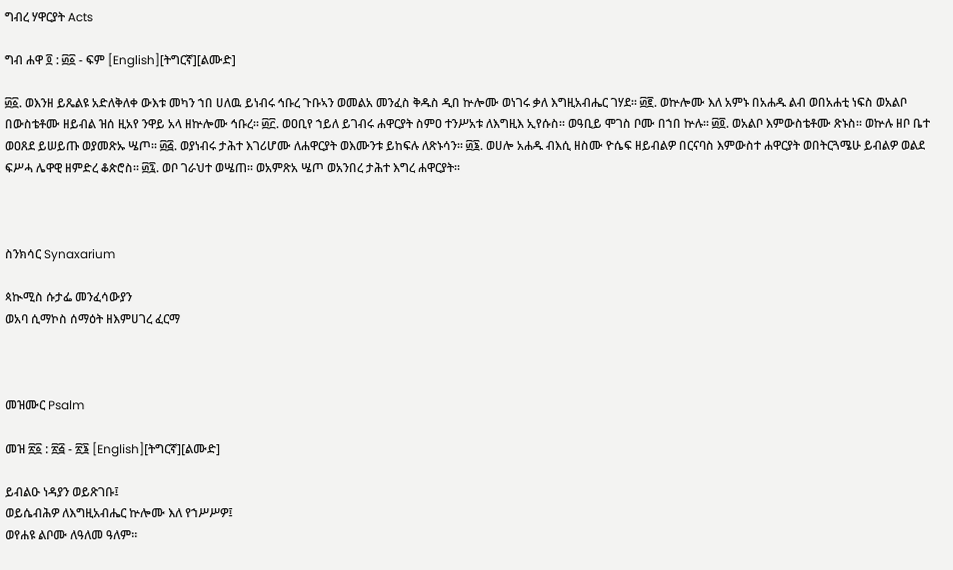ግብረ ሃዋርያት Acts

ግብ ሐዋ ፬ : ፴፩ - ፍም [English][ትግርኛ][ልሙድ]

፴፩. ወእንዘ ይጼልዩ አድለቅለቀ ውእቱ መካን ኀበ ሀለዉ ይነብሩ ኅቡረ ጉቡኣን ወመልአ መንፈስ ቅዱስ ዲበ ኵሎሙ ወነገሩ ቃለ እግዚአብሔር ገሃደ። ፴፪. ወኵሎሙ እለ አምኑ በአሐዱ ልብ ወበአሐቲ ነፍስ ወአልቦ በውስቴቶሙ ዘይብል ዝሰ ዚአየ ንዋይ አላ ዘኵሎሙ ኅቡረ። ፴፫. ወዐቢየ ኀይለ ይገብሩ ሐዋርያት ስምዐ ተንሥአቱ ለእግዚእ ኢየሱስ። ወዓቢይ ሞገስ ቦሙ በኀበ ኵሉ። ፴፬. ወአልቦ እምውስቴቶሙ ጽኑስ። ወኵሉ ዘቦ ቤተ ወዐጸደ ይሠይጡ ወያመጽኡ ሤጦ። ፴፭. ወያነብሩ ታሕተ እገሪሆሙ ለሐዋርያት ወእሙንቱ ይከፍሉ ለጽኑሳን። ፴፮. ወሀሎ አሐዱ ብእሲ ዘስሙ ዮሴፍ ዘይብልዎ በርናባስ እምውስተ ሐዋርያት ወበትርጓሜሁ ይብልዎ ወልደ ፍሥሓ ሌዋዊ ዘምድረ ቆጵሮስ። ፴፯. ወቦ ገራህተ ወሤጠ። ወአምጽአ ሤጦ ወአንበረ ታሕተ እግረ ሐዋርያት።



ስንክሳር Synaxarium

ጳኲሚስ ሱታፌ መንፈሳውያን
ወአባ ሲማኮስ ሰማዕት ዘእምሀገረ ፈርማ



መዝሙር Psalm

መዝ ፳፩ : ፳፭ - ፳፮ [English][ትግርኛ][ልሙድ]

ይብልዑ ነዳያን ወይጽገቡ፤
ወይሴብሕዎ ለእግዚአብሔር ኵሎሙ እለ የኀሥሥዎ፤
ወየሐዩ ልቦሙ ለዓለመ ዓለም።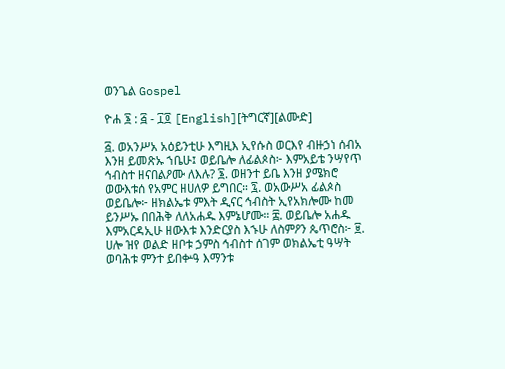ወንጌል Gospel

ዮሐ ፮ : ፭ - ፲፬ [English][ትግርኛ][ልሙድ]

፭. ወአንሥአ አዕይንቲሁ እግዚእ ኢየሱስ ወርእየ ብዙኃነ ሰብአ እንዘ ይመጽኡ ኀቤሁ፤ ወይቤሎ ለፊልጶስ፦ እምአይቴ ንሣየጥ ኅብስተ ዘናበልዖሙ ለእሉ? ፮. ወዘንተ ይቤ እንዘ ያሜክሮ ወውእቱሰ የአምር ዘሀለዎ ይግበር። ፯. ወአውሥአ ፊልጶስ ወይቤሎ፦ ዘክልኤቱ ምእት ዲናር ኅብስት ኢየአክሎሙ ከመ ይንሥኡ በበሕቅ ለለአሐዱ እምኔሆሙ። ፰. ወይቤሎ አሐዱ እምአርዳኢሁ ዘውእቱ እንድርያስ እኁሁ ለስምዖን ጴጥሮስ፦ ፱. ሀሎ ዝየ ወልድ ዘቦቱ ኃምስ ኅብስተ ሰገም ወክልኤቲ ዓሣት ወባሕቱ ምንተ ይበቍዓ እማንቱ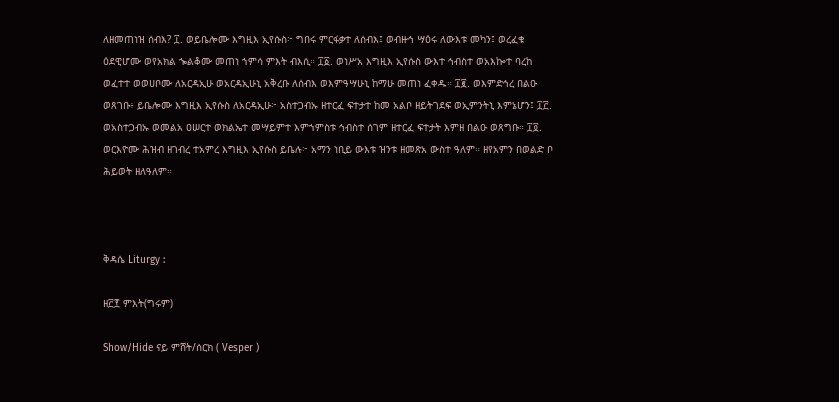ለዘመጠነዝ ሰብእ? ፲. ወይቤሎሙ እግዚእ ኢየሱስ፦ ግበሩ ምርፋቃተ ለሰብእ፤ ወብዙኅ ሣዕሩ ለውእቱ መካን፤ ወረፈቁ ዕደዊሆሙ ወየአክል ኈልቆሙ መጠነ ኀምሳ ምእት ብእሲ። ፲፩. ወነሥአ እግዚእ ኢየሱስ ውእተ ኅብስተ ወአእኰተ ባረከ ወፈተተ ወወሀቦሙ ለአርዳኢሁ ወአርዳኢሁኒ አቅረቡ ለሰብእ ወእምዓሣሁኒ ከማሁ መጠነ ፈቀዱ። ፲፪. ወእምድኅረ በልዑ ወጸገቡ፥ ይቤሎሙ እግዚእ ኢየሱስ ለአርዳኢሁ፦ አስተጋብኡ ዘተርፈ ፍተታተ ከመ አልቦ ዘይትገደፍ ወኢምንትኒ እምኔሆን፤ ፲፫. ወአስተጋብኡ ወመልአ ዐሠርተ ወክልኤተ መሣይምተ እምኀምስቱ ኅብስተ ሰገም ዘተርፈ ፍተታት እምዘ በልዑ ወጸግቡ። ፲፬. ወርእዮሙ ሕዝብ ዘገብረ ተአምረ እግዚእ ኢየሱስ ይቤሉ፦ አማን ነቢይ ውእቱ ዝንቱ ዘመጽአ ውስተ ዓለም። ዘየአምን በወልድ ቦ ሕይወት ዘለዓለም።



ቅዳሴ Liturgy :

ዘ፫፻ ምእት(ግሩም)

Show/Hide ናይ ምሸት/ሰርክ ( Vesper )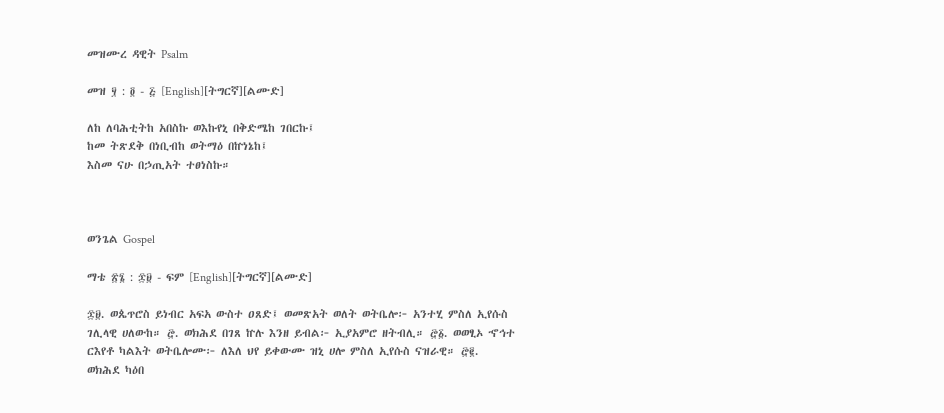መዝሙረ ዳዊት Psalm

መዝ ፶ : ፬ - ፭ [English][ትግርኛ][ልሙድ]

ለከ ለባሕቲትከ አበስኩ ወእኩየኒ በቅድሜከ ገበርኩ፤
ከመ ትጽደቅ በነቢብከ ወትማዕ በኵነኔከ፤
እስመ ናሁ በኃጢአት ተፀነስኩ።



ወንጌል Gospel

ማቴ ፳፮ : ፷፱ - ፍም [English][ትግርኛ][ልሙድ]

፷፱. ወጴጥሮስ ይነብር አፍአ ውስተ ዐጸድ፤ ወመጽአት ወለት ወትቤሎ፦ አንተሂ ምስለ ኢየሱስ ገሊላዊ ሀለውከ። ፸. ወክሕደ በገጸ ኵሉ እንዘ ይብል፦ ኢያአምሮ ዘትብሊ። ፸፩. ወወፂኦ ኆኅተ ርእየቶ ካልእት ወትቤሎሙ፦ ለእለ ህየ ይቀውሙ ዝኒ ሀሎ ምስለ ኢየሱስ ናዝራዊ። ፸፪. ወክሕደ ካዕበ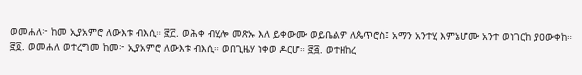ወመሐለ፦ ከመ ኢያአምሮ ለውእቱ ብእሲ። ፸፫. ወሕቀ ብሂሎ መጽኡ እለ ይቀውሙ ወይቤልዎ ለጴጥሮስ፤ አማን አንተሂ እምኔሆሙ አንተ ወነገርከ ያዐውቀከ። ፸፬. ወመሐለ ወተረግመ ከመ፦ ኢያአምሮ ለውእቱ ብእሲ። ወበጊዜሃ ነቀወ ዶርሆ። ፸፭. ወተዘከረ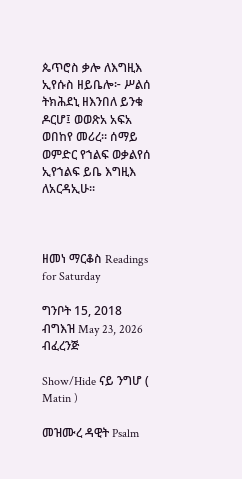ጴጥሮስ ቃሎ ለእግዚእ ኢየሱስ ዘይቤሎ፦ ሥልሰ ትክሕደኒ ዘእንበለ ይንቁ ዶርሆ፤ ወወጽአ አፍአ ወበከየ መሪረ። ሰማይ ወምድር የኀልፍ ወቃልየሰ ኢየኀልፍ ይቤ እግዚእ ለአርዳኢሁ።



ዘመነ ማርቆስ Readings for Saturday

ግንቦት 15, 2018 ብግእዝ May 23, 2026 ብፈረንጅ

Show/Hide ናይ ንግሆ ( Matin )

መዝሙረ ዳዊት Psalm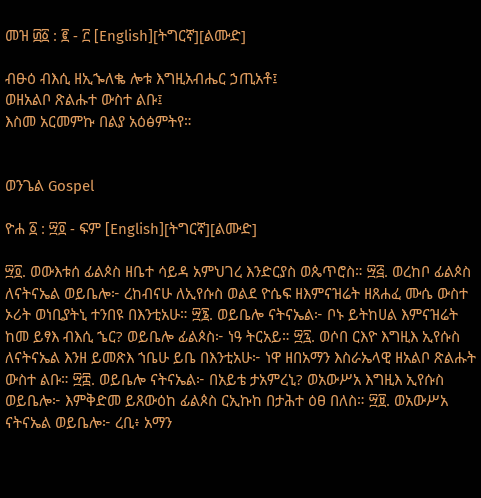መዝ ፴፩ : ፪ - ፫ [English][ትግርኛ][ልሙድ]

ብፁዕ ብእሲ ዘኢኈለቈ ሎቱ እግዚአብሔር ኃጢአቶ፤
ወዘአልቦ ጽልሑተ ውስተ ልቡ፤
እስመ አርመምኩ በልያ አዕፅምትየ።


ወንጌል Gospel

ዮሐ ፩ : ፵፬ - ፍም [English][ትግርኛ][ልሙድ]

፵፬. ወውእቱሰ ፊልጶስ ዘቤተ ሳይዳ አምህገረ እንድርያስ ወጴጥሮስ። ፵፭. ወረከቦ ፊልጶስ ለናትናኤል ወይቤሎ፦ ረከብናሁ ለኢየሱስ ወልደ ዮሴፍ ዘእምናዝሬት ዘጸሐፈ ሙሴ ውስተ ኦሪት ወነቢያትኒ ተንበዩ በእንቲአሁ። ፵፮. ወይቤሎ ናትናኤል፦ ቦኑ ይትከሀል እምናዝሬት ከመ ይፃእ ብእሲ ኄር? ወይቤሎ ፊልጶስ፦ ነዓ ትርአይ። ፵፯. ወሶበ ርእዮ እግዚእ ኢየሱስ ለናትናኤል እንዘ ይመጽእ ኀቤሁ ይቤ በእንቲአሁ፦ ነዋ ዘበአማን እስራኤላዊ ዘአልቦ ጽልሑት ውስተ ልቡ። ፵፰. ወይቤሎ ናትናኤል፦ በአይቴ ታአምረኒ? ወአውሥአ እግዚእ ኢየሱስ ወይቤሎ፦ እምቅድመ ይጸውዕከ ፊልጶስ ርኢኩከ በታሕተ ዕፀ በለስ። ፵፱. ወአውሥአ ናትናኤል ወይቤሎ፦ ረቢ፥ አማን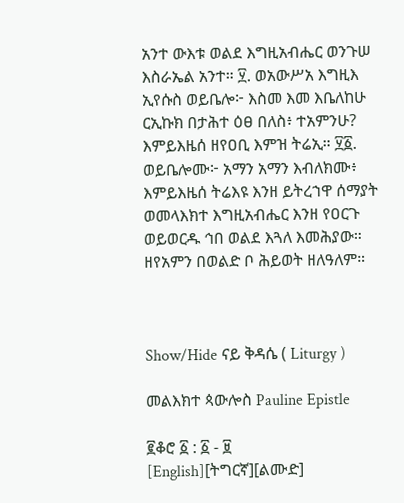አንተ ውእቱ ወልደ እግዚአብሔር ወንጉሠ እስራኤል አንተ። ፶. ወአውሥአ እግዚእ ኢየሱስ ወይቤሎ፦ እስመ እመ እቤለከሁ ርኢኩክ በታሕተ ዕፀ በለስ፥ ተአምንሁ? እምይእዜሰ ዘየዐቢ እምዝ ትሬኢ። ፶፩. ወይቤሎሙ፦ አማን አማን እብለክሙ፥ እምይእዜሰ ትሬእዩ እንዘ ይትረኀዋ ሰማያት ወመላእክተ እግዚአብሔር እንዘ የዐርጉ ወይወርዱ ኅበ ወልደ እጓለ እመሕያው። ዘየአምን በወልድ ቦ ሕይወት ዘለዓለም።



Show/Hide ናይ ቅዳሴ ( Liturgy )

መልእክተ ጳውሎስ Pauline Epistle

፪ቆሮ ፩ : ፩ - ፱ [English][ትግርኛ][ልሙድ]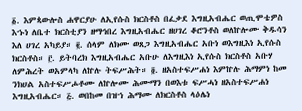፩. እምጳውሎስ ሐዋርያሁ ለኢየሱስ ክርስቶስ በፈቃደ እግዚአብሔር ወጢሞቴዎስ እኁነ ለቤተ ክርስቲያን ዘማኅበረ እግዚአብሔር ዘሀገረ ቆሮንቶስ ወለኵሎሙ ቅዱሳን እለ ሀገረ አካይያ። ፪. ሰላም ለክሙ ወጸጋ እግዚአብሔር አቡነ ወእግዚእነ ኢየሱስ ክርስቶስ። ፫. ይትባረክ እግዚአብሔር አቡሁ ለእግዚእነ ኢየሱስ ክርስቶስ አቡሃ ለምሕረት ወአምላካ ለኵሉ ትፍሥሕት። ፬. ዘአስተፍሥሐነ እምኵሉ ሕማምነ ከመ ንክሀል አስተፍሥሖቶሙ ለኵሎሙ ሕሙማን በወእቱ ፍሥሓነ ዘአስተፍሥሐነ እግዚአብሔር። ፭. ወበከመ በዝኀ ሕማሙ ለክርስቶስ ላዕሌነ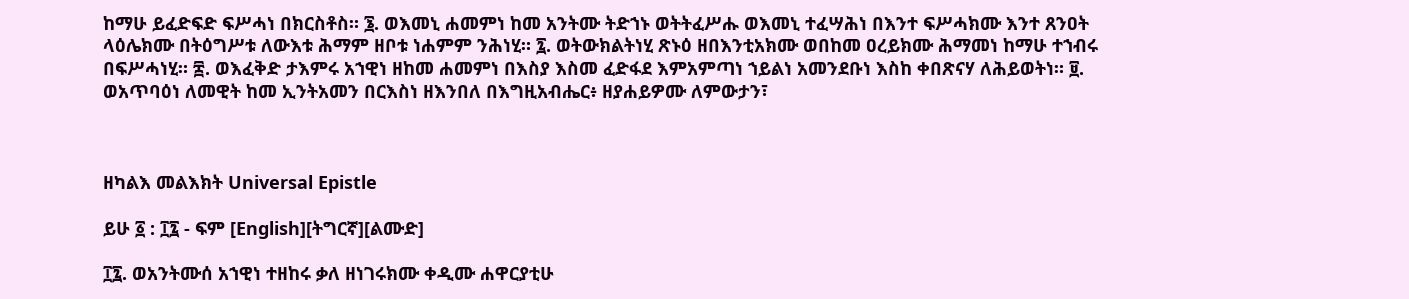ከማሁ ይፈድፍድ ፍሥሓነ በክርስቶስ። ፮. ወእመኒ ሐመምነ ከመ አንትሙ ትድኀኑ ወትትፈሥሑ ወእመኒ ተፈሣሕነ በእንተ ፍሥሓክሙ እንተ ጸንዐት ላዕሌክሙ በትዕግሥቱ ለውእቱ ሕማም ዘቦቱ ነሐምም ንሕነሂ። ፯. ወትውክልትነሂ ጽኑዕ ዘበእንቲአክሙ ወበከመ ዐረይክሙ ሕማመነ ከማሁ ተኀብሩ በፍሥሓነሂ። ፰. ወእፈቅድ ታእምሩ አኀዊነ ዘከመ ሐመምነ በእስያ እስመ ፈድፋደ እምአምጣነ ኀይልነ አመንደቡነ እስከ ቀበጽናሃ ለሕይወትነ። ፱. ወአጥባዕነ ለመዊት ከመ ኢንትአመን በርእስነ ዘእንበለ በእግዚአብሔር፥ ዘያሐይዎሙ ለምውታን፣



ዘካልእ መልእክት Universal Epistle

ይሁ ፩ : ፲፯ - ፍም [English][ትግርኛ][ልሙድ]

፲፯. ወአንትሙሰ አኀዊነ ተዘከሩ ቃለ ዘነገሩክሙ ቀዲሙ ሐዋርያቲሁ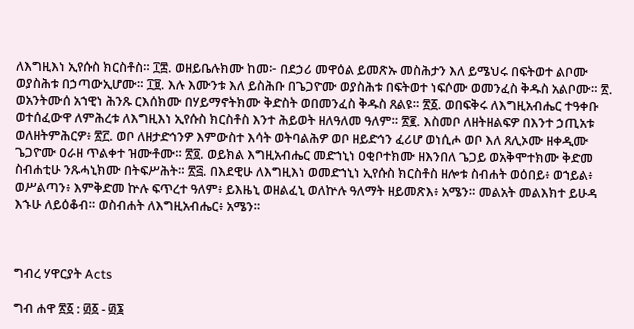ለእግዚእነ ኢየሱስ ክርስቶስ። ፲፰. ወዘይቤሉክሙ ከመ፦ በደኃሪ መዋዕል ይመጽኡ መስሕታን እለ ይሜህሩ በፍትወተ ልቦሙ ወያስሕቱ በኃጣውኢሆሙ። ፲፱. እሉ እሙንቱ እለ ይስሕቡ በጌጋዮሙ ወያስሕቱ በፍትወተ ነፍሶሙ ወመንፈስ ቅዱስ አልቦሙ። ፳. ወአንትሙሰ አኀዊነ ሕንጹ ርእሰክሙ በሃይማኖትክሙ ቅድስት ወበመንፈስ ቅዱስ ጸልዩ። ፳፩. ወበፍቅሩ ለእግዚአብሔር ተዓቀቡ ወተሰፈውዋ ለምሕረቱ ለእግዚእነ ኢየሱስ ክርስቶስ እንተ ሕይወት ዘለዓለመ ዓለም። ፳፪. እስመቦ ለዘትዘልፍዎ በእንተ ኃጢአቱ ወለዘትምሕርዎ፥ ፳፫. ወቦ ለዘታድኅንዎ እምውስተ እሳት ወትባልሕዎ ወቦ ዘይድኅን ፈሪሆ ወነሲሖ ወቦ እለ ጸሊኦሙ ዘቀዲሙ ጌጋዮሙ ዐራዘ ጥልቀተ ዝሙቶሙ። ፳፬. ወይክል እግዚአብሔር መድኀኒነ ዐቂቦተክሙ ዘእንበለ ጌጋይ ወአቅሞተክሙ ቅድመ ስብሐቲሁ ንጹሓኒክሙ በትፍሥሕት። ፳፭. በእደዊሁ ለእግዚእነ ወመድኀኒነ ኢየሱስ ክርስቶስ ዘሎቱ ስብሐት ወዕበይ፥ ወኀይል፥ ወሥልጣን፥ እምቅድመ ኵሉ ፍጥረተ ዓለም፥ ይእዜኒ ወዘልፈኒ ወለኵሉ ዓለማት ዘይመጽእ፥ አሜን። መልአት መልእክተ ይሁዳ እኁሁ ለይዕቆብ። ወስብሐት ለእግዚአብሔር፥ አሜን።



ግብረ ሃዋርያት Acts

ግብ ሐዋ ፳፩ : ፴፩ - ፴፮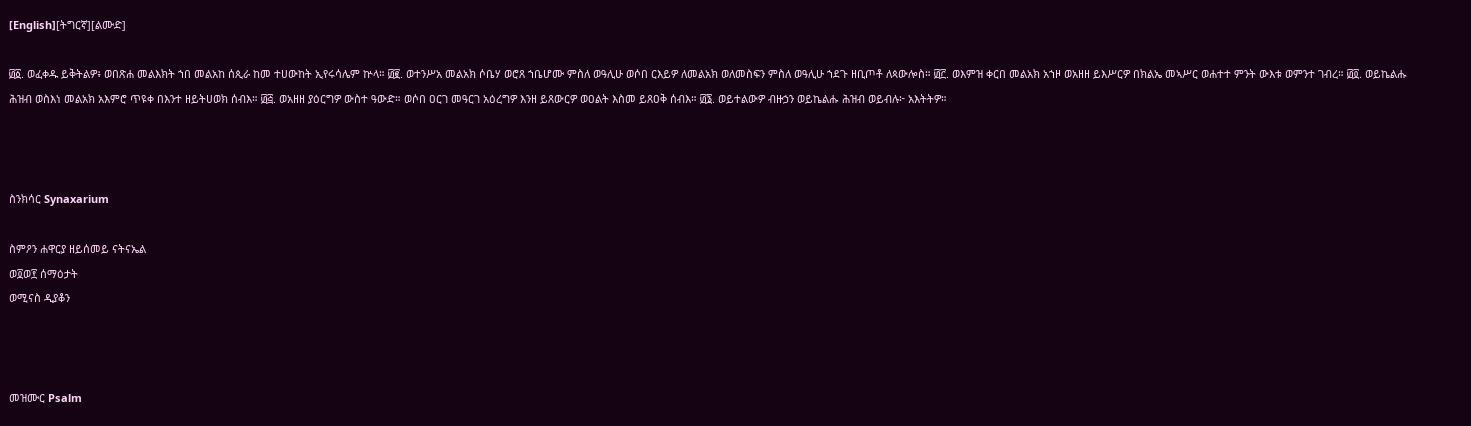[English][ትግርኛ][ልሙድ]

፴፩. ወፈቀዱ ይቅትልዎ፥ ወበጽሐ መልእክት ኀበ መልአከ ሰጲራ ከመ ተሀውከት ኢየሩሳሌም ኵላ። ፴፪. ወተንሥአ መልአክ ሶቤሃ ወሮጸ ኀቤሆሙ ምስለ ወዓሊሁ ወሶበ ርእይዎ ለመልአክ ወለመስፍን ምስለ ወዓሊሁ ኀደጉ ዘቢጦቶ ለጳውሎስ። ፴፫. ወእምዝ ቀርበ መልአክ አኀዞ ወአዘዘ ይእሥርዎ በክልኤ መኣሥር ወሐተተ ምንት ውእቱ ወምንተ ገብረ። ፴፬. ወይኬልሑ ሕዝብ ወስእነ መልአክ አእምሮ ጥዩቀ በእንተ ዘይትሀወክ ሰብእ። ፴፭. ወአዘዘ ያዕርግዎ ውስተ ዓውድ። ወሶበ ዐርገ መዓርገ አዕረግዎ እንዘ ይጸውርዎ ወዐልት እስመ ይጸዐቅ ሰብእ። ፴፮. ወይተልውዎ ብዙኃን ወይኬልሑ ሕዝብ ወይብሉ፦ አእትትዎ።



ስንክሳር Synaxarium

ስምዖን ሐዋርያ ዘይሰመይ ናትናኤል
ወ፬ወ፻ ሰማዕታት
ወሚናስ ዲያቆን



መዝሙር Psalm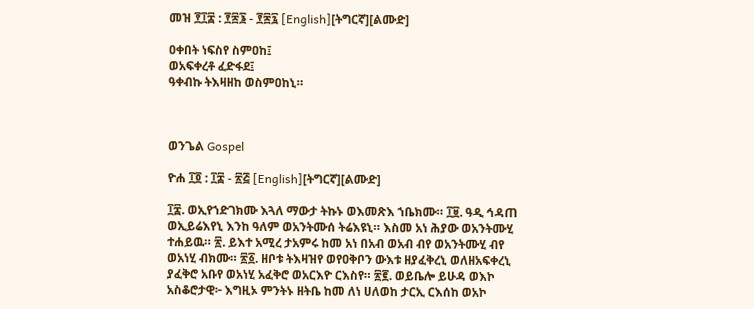መዝ ፻፲፰ : ፻፷፮ - ፻፷፯ [English][ትግርኛ][ልሙድ]

ዐቀበት ነፍስየ ስምዐከ፤
ወአፍቀረቶ ፈድፋደ፤
ዓቀብኩ ትእዛዘከ ወስምዐከኒ።



ወንጌል Gospel

ዮሐ ፲፬ : ፲፰ - ፳፭ [English][ትግርኛ][ልሙድ]

፲፰. ወኢየኀድገክሙ እጓለ ማውታ ትኩኑ ወእመጽእ ኀቤክሙ። ፲፱. ዓዲ ኅዳጠ ወኢይሬእየኒ እንከ ዓለም ወአንትሙሰ ትሬእዩኒ። እስመ አነ ሕያው ወአንትሙሂ ተሐይዉ። ፳. ይእተ አሚረ ታአምሩ ከመ አነ በአብ ወአብ ብየ ወአንትሙሂ ብየ ወአነሂ ብክሙ። ፳፩. ዘቦቱ ትእዛዝየ ወየዐቅቦን ውእቱ ዘያፈቅረኒ ወለዘአፍቀረኒ ያፈቅሮ አቡየ ወአነሂ አፈቅሮ ወአርእዮ ርእስየ። ፳፪. ወይቤሎ ይሁዳ ወእኮ አስቆሮታዊ፦ እግዚኦ ምንትኑ ዘትቤ ከመ ለነ ሀለወከ ታርኢ ርእሰከ ወአኮ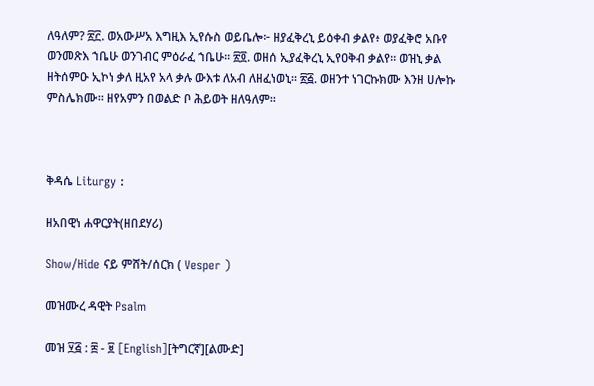ለዓለም? ፳፫. ወአውሥአ እግዚእ ኢየሱስ ወይቤሎ፦ ዘያፈቅረኒ ይዕቀብ ቃልየ፥ ወያፈቅሮ አቡየ ወንመጽእ ኀቤሁ ወንገብር ምዕራፈ ኀቤሁ። ፳፬. ወዘሰ ኢያፈቅረኒ ኢየዐቅብ ቃልየ። ወዝኒ ቃል ዘትሰምዑ ኢኮነ ቃለ ዚአየ አላ ቃሉ ውእቱ ለአብ ለዘፈነወኒ። ፳፭. ወዘንተ ነገርኩክሙ እንዘ ሀሎኩ ምስሌክሙ። ዘየአምን በወልድ ቦ ሕይወት ዘለዓለም።



ቅዳሴ Liturgy :

ዘአበዊነ ሐዋርያት(ዘበደሃሪ)

Show/Hide ናይ ምሸት/ሰርክ ( Vesper )

መዝሙረ ዳዊት Psalm

መዝ ፶፭ : ፰ - ፱ [English][ትግርኛ][ልሙድ]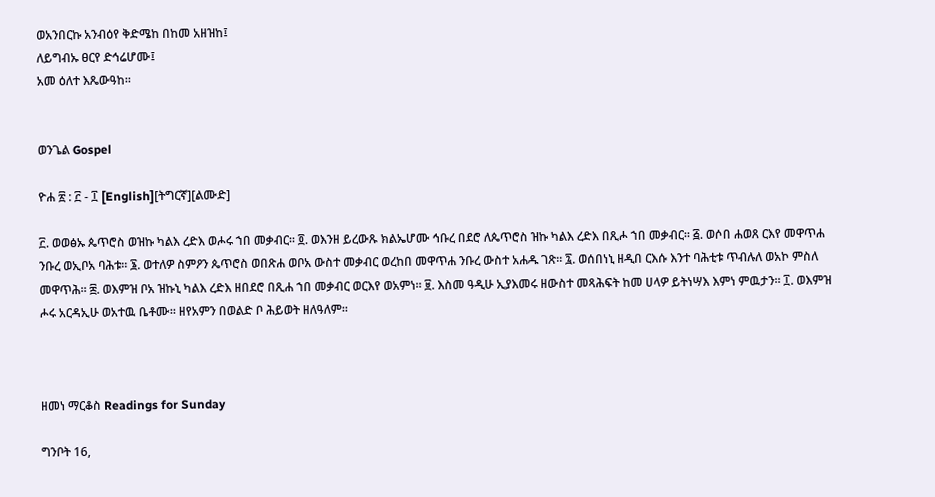ወአንበርኩ አንብዕየ ቅድሜከ በከመ አዘዝከ፤
ለይግብኡ ፀርየ ድኅሬሆሙ፤
አመ ዕለተ እጼውዓከ።


ወንጌል Gospel

ዮሐ ፳ : ፫ - ፲ [English][ትግርኛ][ልሙድ]

፫. ወወፅኡ ጴጥሮስ ወዝኩ ካልእ ረድእ ወሖሩ ኀበ መቃብር። ፬. ወእንዘ ይረውጹ ክልኤሆሙ ኅቡረ በደሮ ለጴጥሮስ ዝኩ ካልእ ረድእ በጺሖ ኀበ መቃብር። ፭. ወሶበ ሐወጸ ርእየ መዋጥሐ ንቡረ ወኢቦአ ባሕቱ። ፮. ወተለዎ ስምዖን ጴጥሮስ ወበጽሐ ወቦአ ውስተ መቃብር ወረከበ መዋጥሐ ንቡረ ውስተ አሐዱ ገጽ። ፯. ወሰበነኒ ዘዲበ ርእሱ እንተ ባሕቲቱ ጥብሉለ ወአኮ ምስለ መዋጥሕ። ፰. ወእምዝ ቦአ ዝኩኒ ካልእ ረድእ ዘበደሮ በጺሐ ኀበ መቃብር ወርእየ ወአምነ። ፱. እስመ ዓዲሁ ኢያእመሩ ዘውስተ መጻሕፍት ከመ ሀላዎ ይትነሣእ እምነ ምዉታን። ፲. ወእምዝ ሖሩ አርዳኢሁ ወአተዉ ቤቶሙ። ዘየአምን በወልድ ቦ ሕይወት ዘለዓለም።



ዘመነ ማርቆስ Readings for Sunday

ግንቦት 16,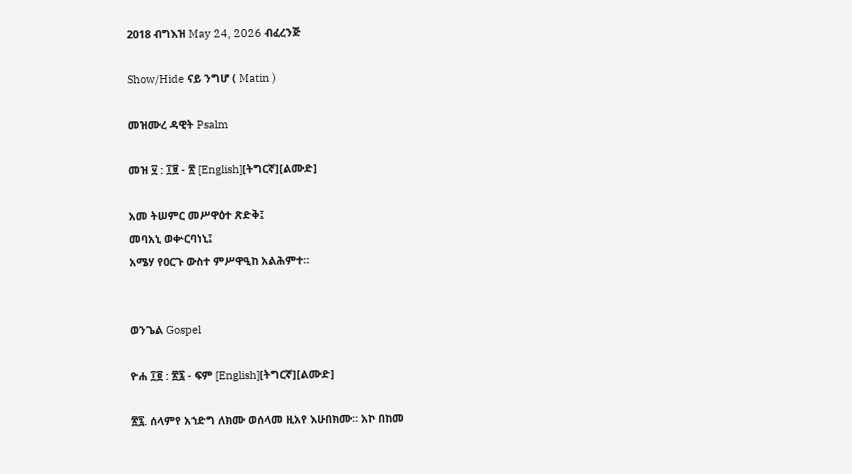2018 ብግእዝ May 24, 2026 ብፈረንጅ

Show/Hide ናይ ንግሆ ( Matin )

መዝሙረ ዳዊት Psalm

መዝ ፶ : ፲፱ - ፳ [English][ትግርኛ][ልሙድ]

አመ ትሠምር መሥዋዕተ ጽድቅ፤
መባአኒ ወቍርባነኒ፤
አሜሃ የዐርጉ ውስተ ምሥዋዒከ አልሕምተ።


ወንጌል Gospel

ዮሐ ፲፬ : ፳፯ - ፍም [English][ትግርኛ][ልሙድ]

፳፯. ሰላምየ አኀድግ ለክሙ ወሰላመ ዚአየ እሁበክሙ። አኮ በከመ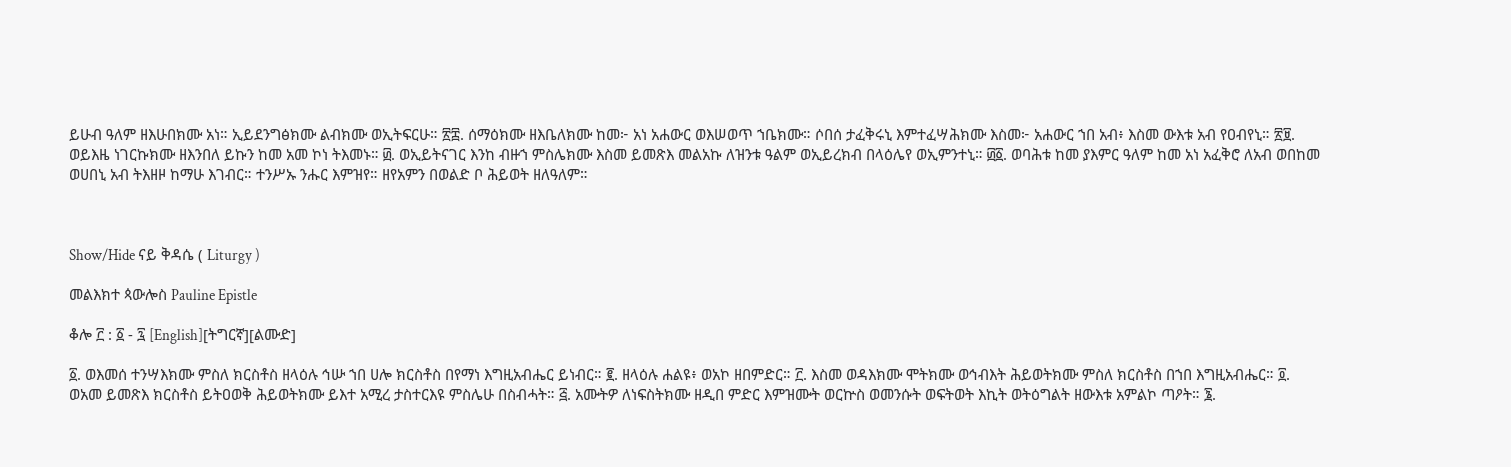ይሁብ ዓለም ዘእሁበክሙ አነ። ኢይደንግፅክሙ ልብክሙ ወኢትፍርሁ። ፳፰. ሰማዕክሙ ዘእቤለክሙ ከመ፦ አነ አሐውር ወእሠወጥ ኀቤክሙ። ሶበሰ ታፈቅሩኒ እምተፈሣሕክሙ እስመ፦ አሐውር ኀበ አብ፥ እስመ ውእቱ አብ የዐብየኒ። ፳፱. ወይእዜ ነገርኩክሙ ዘእንበለ ይኩን ከመ አመ ኮነ ትእመኑ። ፴. ወኢይትናገር እንከ ብዙኀ ምስሌክሙ እስመ ይመጽእ መልአኩ ለዝንቱ ዓልም ወኢይረክብ በላዕሌየ ወኢምንተኒ። ፴፩. ወባሕቱ ከመ ያእምር ዓለም ከመ አነ አፈቅሮ ለአብ ወበከመ ወሀበኒ አብ ትእዘዞ ከማሁ እገብር። ተንሥኡ ንሑር እምዝየ። ዘየአምን በወልድ ቦ ሕይወት ዘለዓለም።



Show/Hide ናይ ቅዳሴ ( Liturgy )

መልእክተ ጳውሎስ Pauline Epistle

ቆሎ ፫ : ፩ - ፯ [English][ትግርኛ][ልሙድ]

፩. ወእመሰ ተንሣእክሙ ምስለ ክርስቶስ ዘላዕሉ ኅሡ ኀበ ሀሎ ክርስቶስ በየማነ እግዚአብሔር ይነብር። ፪. ዘላዕሉ ሐልዩ፥ ወአኮ ዘበምድር። ፫. እስመ ወዳእክሙ ሞትክሙ ወኅብእት ሕይወትክሙ ምስለ ክርስቶስ በኀበ እግዚአብሔር። ፬. ወአመ ይመጽእ ክርስቶስ ይትዐወቅ ሕይወትክሙ ይእተ አሚረ ታስተርእዩ ምስሌሁ በስብሓት። ፭. አሙትዎ ለነፍስትክሙ ዘዲበ ምድር እምዝሙት ወርኵስ ወመንሱት ወፍትወት እኪት ወትዕግልት ዘውእቱ አምልኮ ጣዖት። ፮.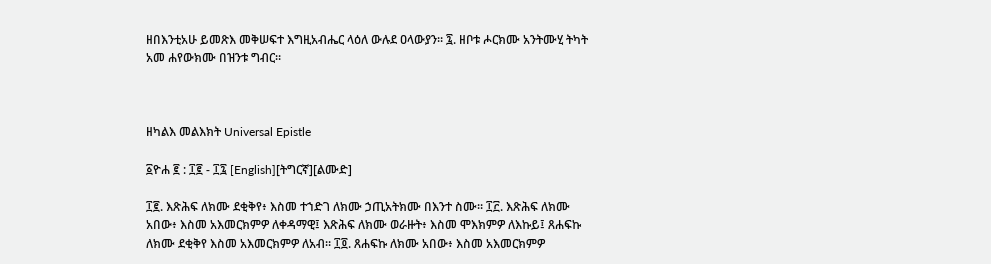ዘበእንቲአሁ ይመጽእ መቅሠፍተ እግዚአብሔር ላዕለ ውሉደ ዐላውያን። ፯. ዘቦቱ ሖርክሙ አንትሙሂ ትካት አመ ሐየውክሙ በዝንቱ ግብር።



ዘካልእ መልእክት Universal Epistle

፩ዮሐ ፪ : ፲፪ - ፲፯ [English][ትግርኛ][ልሙድ]

፲፪. እጽሕፍ ለክሙ ደቂቅየ፥ እስመ ተኀድገ ለክሙ ኃጢአትክሙ በእንተ ስሙ። ፲፫. እጽሕፍ ለክሙ አበው፥ እስመ አእመርክምዎ ለቀዳማዊ፤ እጽሕፍ ለክሙ ወራዙት፥ እስመ ሞእክምዎ ለእኩይ፤ ጸሐፍኩ ለክሙ ደቂቅየ እስመ አእመርክምዎ ለአብ። ፲፬. ጸሐፍኩ ለክሙ አበው፥ እስመ አእመርክምዎ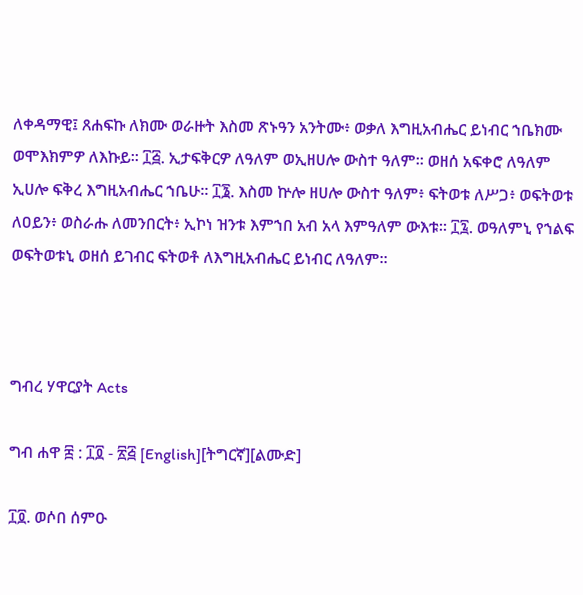ለቀዳማዊ፤ ጸሐፍኩ ለክሙ ወራዙት እስመ ጽኑዓን አንትሙ፥ ወቃለ እግዚአብሔር ይነብር ኀቤክሙ ወሞእክምዎ ለእኩይ። ፲፭. ኢታፍቅርዎ ለዓለም ወኢዘሀሎ ውስተ ዓለም። ወዘሰ አፍቀሮ ለዓለም ኢሀሎ ፍቅረ እግዚአብሔር ኀቤሁ። ፲፮. እስመ ኵሎ ዘሀሎ ውስተ ዓለም፥ ፍትወቱ ለሥጋ፥ ወፍትወቱ ለዐይን፥ ወስራሑ ለመንበርት፥ ኢኮነ ዝንቱ እምኀበ አብ አላ እምዓለም ውእቱ። ፲፯. ወዓለምኒ የኀልፍ ወፍትወቱኒ ወዘሰ ይገብር ፍትወቶ ለእግዚአብሔር ይነብር ለዓለም።



ግብረ ሃዋርያት Acts

ግብ ሐዋ ፰ : ፲፬ - ፳፭ [English][ትግርኛ][ልሙድ]

፲፬. ወሶበ ሰምዑ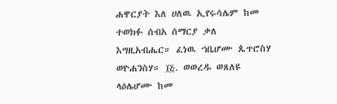ሐዋርያት እለ ሀለዉ ኢየሩሳሌም ከመ ተወክፉ ሰብአ ሰማርያ ቃለ እግዚአብሔር። ፈነዉ ኀቤሆሙ ጴጥሮስሃ ወዮሐንስሃ። ፲፭. ወወረዱ ወጸለዩ ላዕሌሆሙ ከመ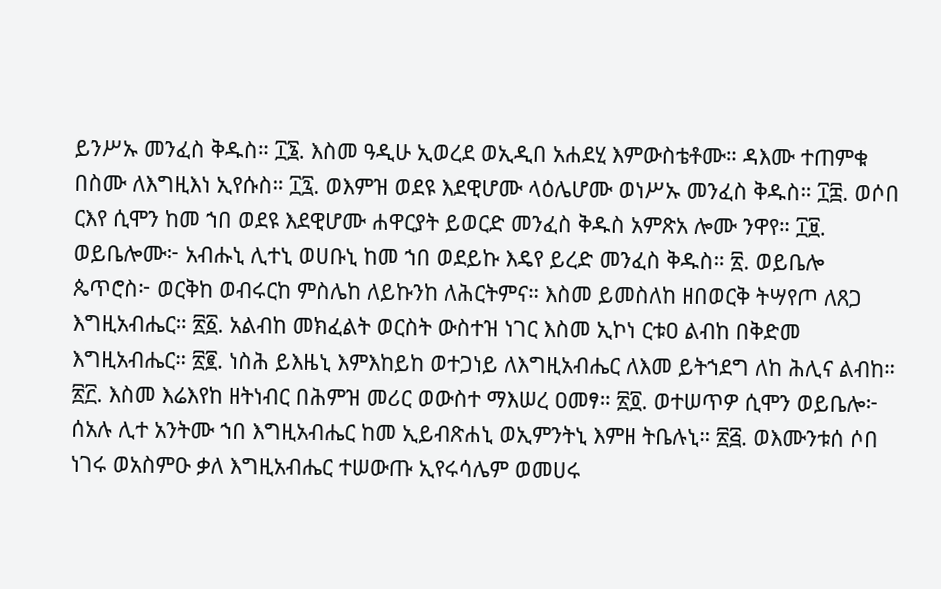ይንሥኡ መንፈስ ቅዱስ። ፲፮. እስመ ዓዲሁ ኢወረደ ወኢዲበ አሐደሂ እምውስቴቶሙ። ዳእሙ ተጠምቁ በስሙ ለእግዚእነ ኢየሱስ። ፲፯. ወእምዝ ወደዩ እደዊሆሙ ላዕሌሆሙ ወነሥኡ መንፈስ ቅዱስ። ፲፰. ወሶበ ርእየ ሲሞን ከመ ኀበ ወደዩ እደዊሆሙ ሐዋርያት ይወርድ መንፈስ ቅዱስ አምጽአ ሎሙ ንዋየ። ፲፱. ወይቤሎሙ፦ አብሑኒ ሊተኒ ወሀቡኒ ከመ ኀበ ወደይኩ እዴየ ይረድ መንፈስ ቅዱስ። ፳. ወይቤሎ ጴጥሮስ፦ ወርቅከ ወብሩርከ ምስሌከ ለይኩንከ ለሕርትምና። እስመ ይመስለከ ዘበወርቅ ትሣየጦ ለጸጋ እግዚአብሔር። ፳፩. አልብከ መክፈልት ወርስት ውስተዝ ነገር እስመ ኢኮነ ርቱዐ ልብከ በቅድመ እግዚአብሔር። ፳፪. ነስሕ ይእዜኒ እምእከይከ ወተጋነይ ለእግዚአብሔር ለእመ ይትኀደግ ለከ ሕሊና ልብከ። ፳፫. እስመ እሬእየከ ዘትነብር በሕምዝ መሪር ወውስተ ማእሠረ ዐመፃ። ፳፬. ወተሠጥዎ ሲሞን ወይቤሎ፦ ሰአሉ ሊተ አንትሙ ኀበ እግዚአብሔር ከመ ኢይብጽሐኒ ወኢምንትኒ እምዘ ትቤሉኒ። ፳፭. ወእሙንቱሰ ሶበ ነገሩ ወአስምዑ ቃለ እግዚአብሔር ተሠውጡ ኢየሩሳሌም ወመሀሩ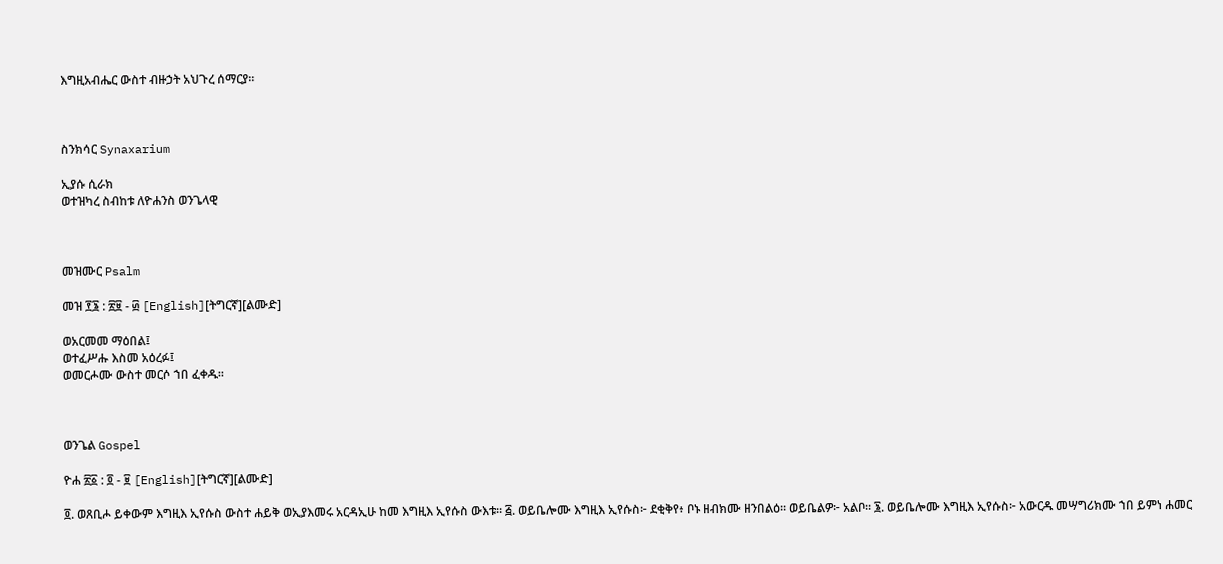እግዚአብሔር ውስተ ብዙኃት አህጉረ ሰማርያ።



ስንክሳር Synaxarium

ኢያሱ ሲራክ
ወተዝካረ ስብከቱ ለዮሐንስ ወንጌላዊ



መዝሙር Psalm

መዝ ፻፮ : ፳፱ - ፴ [English][ትግርኛ][ልሙድ]

ወአርመመ ማዕበል፤
ወተፈሥሑ እስመ አዕረፉ፤
ወመርሖሙ ውስተ መርሶ ኀበ ፈቀዱ።



ወንጌል Gospel

ዮሐ ፳፩ : ፬ - ፱ [English][ትግርኛ][ልሙድ]

፬. ወጸቢሖ ይቀውም እግዚእ ኢየሱስ ውስተ ሐይቅ ወኢያእመሩ አርዳኢሁ ከመ እግዚእ ኢየሱስ ውእቱ። ፭. ወይቤሎሙ እግዚእ ኢየሱስ፦ ደቂቅየ፥ ቦኑ ዘብክሙ ዘንበልዕ። ወይቤልዎ፦ አልቦ። ፮. ወይቤሎሙ እግዚእ ኢየሱስ፦ አውርዱ መሣግሪክሙ ኀበ ይምነ ሐመር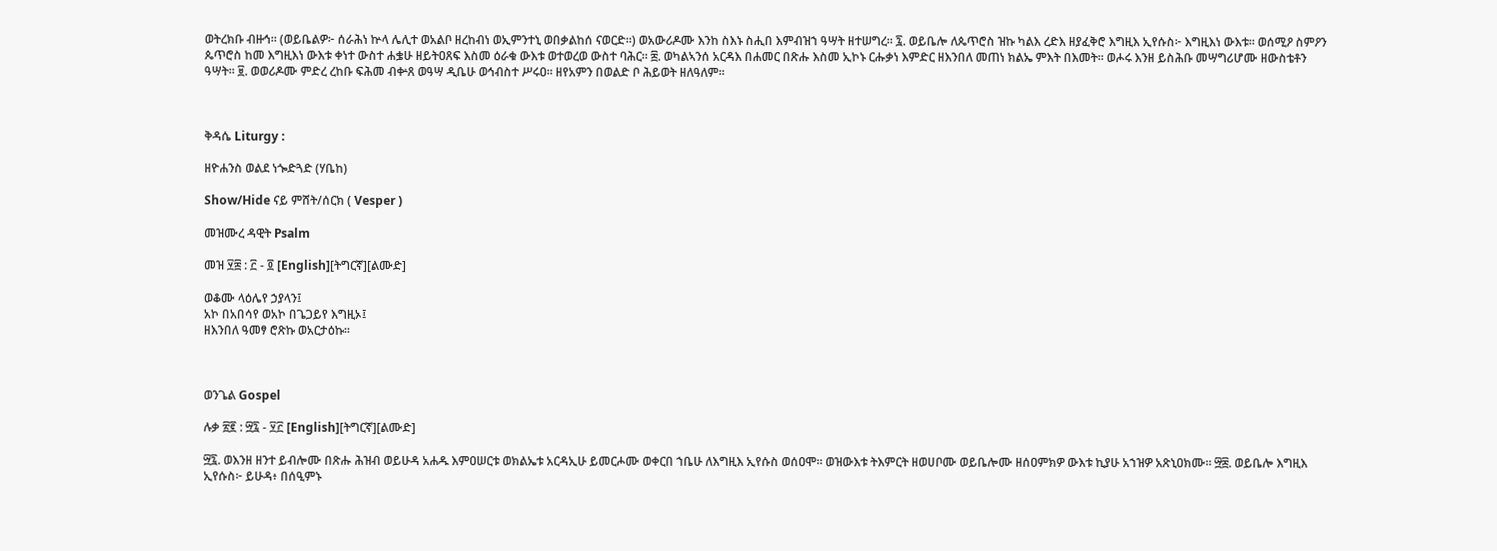ወትረክቡ ብዙኅ። (ወይቤልዎ፦ ሰራሕነ ኵላ ሌሊተ ወአልቦ ዘረከብነ ወኢምንተኒ ወበቃልከሰ ናወርድ።) ወአውሪዶሙ እንከ ስእኑ ስሒበ እምብዝኀ ዓሣት ዘተሠግረ። ፯. ወይቤሎ ለጴጥሮስ ዝኩ ካልእ ረድእ ዘያፈቅሮ እግዚእ ኢየሱስ፦ እግዚእነ ውእቱ። ወሰሚዖ ስምዖን ጴጥሮስ ከመ እግዚእነ ውእቱ ቀነተ ውስተ ሐቌሁ ዘይትዐጸፍ እስመ ዕራቁ ውእቱ ወተወረወ ውስተ ባሕር። ፰. ወካልኣንሰ አርዳእ በሐመር በጽሑ እስመ ኢኮኑ ርሑቃነ እምድር ዘእንበለ መጠነ ክልኤ ምእት በእመት። ወሖሩ እንዘ ይስሕቡ መሣግሪሆሙ ዘውስቴቶን ዓሣት። ፱. ወወሪዶሙ ምድረ ረከቡ ፍሕመ ብቍጸ ወዓሣ ዲቤሁ ወኅብስተ ሥሩዐ። ዘየአምን በወልድ ቦ ሕይወት ዘለዓለም።



ቅዳሴ Liturgy :

ዘዮሐንስ ወልደ ነጐድጓድ (ሃቤከ)

Show/Hide ናይ ምሸት/ሰርክ ( Vesper )

መዝሙረ ዳዊት Psalm

መዝ ፶፰ : ፫ - ፬ [English][ትግርኛ][ልሙድ]

ወቆሙ ላዕሌየ ኃያላን፤
አኮ በአበሳየ ወአኮ በጌጋይየ እግዚኦ፤
ዘእንበለ ዓመፃ ሮጽኩ ወአርታዕኩ።



ወንጌል Gospel

ሉቃ ፳፪ : ፵፯ - ፶፫ [English][ትግርኛ][ልሙድ]

፵፯. ወእንዘ ዘንተ ይብሎሙ በጽሑ ሕዝብ ወይሁዳ አሐዱ እምዐሠርቱ ወክልኤቱ አርዳኢሁ ይመርሖሙ ወቀርበ ኀቤሁ ለእግዚእ ኢየሱስ ወሰዐሞ። ወዝውእቱ ትእምርት ዘወሀቦሙ ወይቤሎሙ ዘሰዐምክዎ ውእቱ ኪያሁ አኀዝዎ አጽኒዐክሙ። ፵፰. ወይቤሎ እግዚእ ኢየሱስ፦ ይሁዳ፥ በሰዒምኑ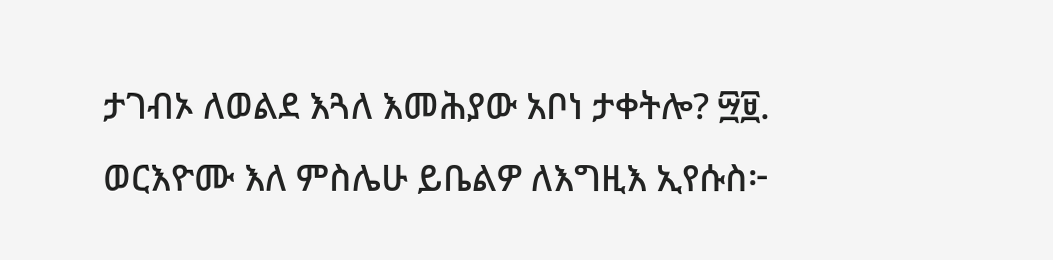ታገብኦ ለወልደ እጓለ እመሕያው አቦነ ታቀትሎ? ፵፱. ወርእዮሙ እለ ምስሌሁ ይቤልዎ ለእግዚእ ኢየሱስ፦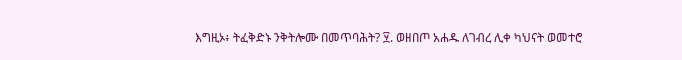እግዚኦ፥ ትፈቅድኑ ንቅትሎሙ በመጥባሕት? ፶. ወዘበጦ አሐዱ ለገብረ ሊቀ ካህናት ወመተሮ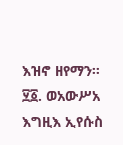እዝኖ ዘየማን። ፶፩. ወአውሥአ እግዚእ ኢየሱስ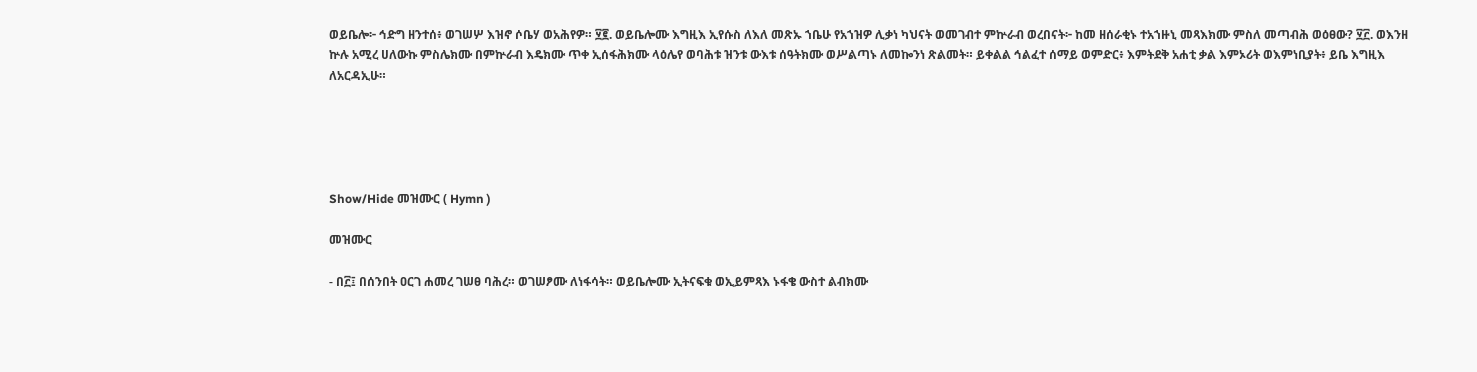ወይቤሎ፦ ኅድግ ዘንተሰ፥ ወገሠሦ እዝኖ ሶቤሃ ወአሕየዎ። ፶፪. ወይቤሎሙ እግዚእ ኢየሱስ ለእለ መጽኡ ኀቤሁ የአኀዝዎ ሊቃነ ካህናት ወመገብተ ምኵራብ ወረበናት፦ ከመ ዘሰራቂኑ ተአኀዙኒ መጻእክሙ ምስለ መጣብሕ ወዕፀው? ፶፫. ወእንዘ ኵሉ አሚረ ሀለውኩ ምስሌክሙ በምኵራብ እዴክሙ ጥቀ ኢሰፋሕክሙ ላዕሌየ ወባሕቱ ዝንቱ ውእቱ ሰዓትክሙ ወሥልጣኑ ለመኰንነ ጽልመት። ይቀልል ኅልፈተ ሰማይ ወምድር፥ እምትደቅ አሐቲ ቃል እምኦሪት ወእምነቢያት፥ ይቤ እግዚእ ለአርዳኢሁ።





Show/Hide መዝሙር ( Hymn )

መዝሙር

- በ፫፤ በሰንበት ዐርገ ሐመረ ገሠፀ ባሕረ። ወገሠፆሙ ለነፋሳት። ወይቤሎሙ ኢትናፍቁ ወኢይምጻእ ኑፋቄ ውስተ ልብክሙ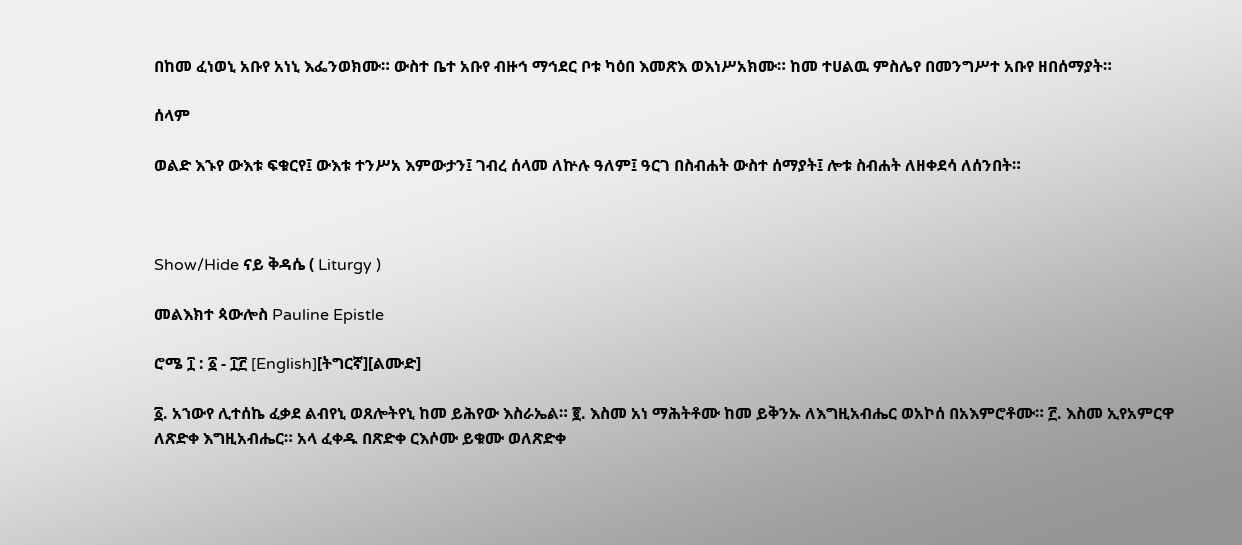በከመ ፈነወኒ አቡየ አነኒ እፌንወክሙ። ውስተ ቤተ አቡየ ብዙኅ ማኅደር ቦቱ ካዕበ እመጽእ ወእነሥአክሙ። ከመ ተሀልዉ ምስሌየ በመንግሥተ አቡየ ዘበሰማያት።

ሰላም

ወልድ እኁየ ውእቱ ፍቁርየ፤ ውእቱ ተንሥአ እምውታን፤ ገብረ ሰላመ ለኵሉ ዓለም፤ ዓርገ በስብሐት ውስተ ሰማያት፤ ሎቱ ስብሐት ለዘቀደሳ ለሰንበት።



Show/Hide ናይ ቅዳሴ ( Liturgy )

መልእክተ ጳውሎስ Pauline Epistle

ሮሜ ፲ : ፩ - ፲፫ [English][ትግርኛ][ልሙድ]

፩. አኀውየ ሊተሰኬ ፈቃደ ልብየኒ ወጸሎትየኒ ከመ ይሕየው እስራኤል። ፪. እስመ አነ ማሕትቶሙ ከመ ይቅንኡ ለእግዚአብሔር ወአኮሰ በአእምሮቶሙ። ፫. እስመ ኢየአምርዋ ለጽድቀ እግዚአብሔር። አላ ፈቀዱ በጽድቀ ርእሶሙ ይቁሙ ወለጽድቀ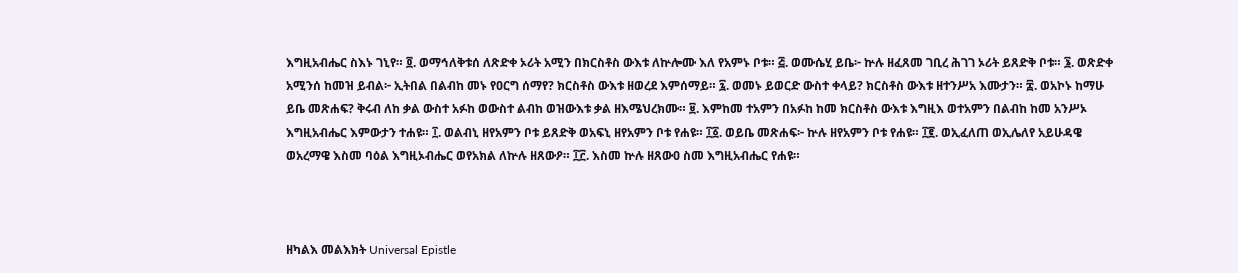እግዚአብሔር ስእኑ ገኒየ። ፬. ወማኅለቅቱሰ ለጽድቀ ኦሪት አሚን በክርስቶስ ውእቱ ለኵሎሙ እለ የአምኑ ቦቱ። ፭. ወሙሴሂ ይቤ፦ ኵሉ ዘፈጸመ ገቢረ ሕገገ ኦሪት ይጸድቅ ቦቱ። ፮. ወጽድቀ አሚንሰ ከመዝ ይብል፦ ኢትበል በልብከ መኑ የዐርግ ሰማየ? ክርስቶስ ውእቱ ዘወረደ እምሰማይ። ፯. ወመኑ ይወርድ ውስተ ቀላይ? ክርስቶስ ውእቱ ዘተንሥአ እሙታን። ፰. ወአኮኑ ከማሁ ይቤ መጽሐፍ? ቅሩብ ለከ ቃል ውስተ አፉከ ወውስተ ልብከ ወዝውእቱ ቃል ዘእሜህረክሙ። ፱. እምከመ ተአምን በአፉከ ከመ ክርስቶስ ውእቱ እግዚእ ወተአምን በልብከ ከመ አንሥኦ እግዚአብሔር እምውታን ተሐዩ። ፲. ወልብኒ ዘየአምን ቦቱ ይጸድቅ ወአፍኒ ዘየአምን ቦቱ የሐዩ። ፲፩. ወይቤ መጽሐፍ፦ ኵሉ ዘየአምን ቦቱ የሐዩ። ፲፪. ወኢፈለጠ ወኢሌለየ አይሁዳዌ ወአረማዌ እስመ ባዕል እግዚኦብሔር ወየአክል ለኵሉ ዘጸውዖ። ፲፫. እስመ ኵሉ ዘጸውዐ ስመ እግዚአብሔር የሐዩ።



ዘካልእ መልእክት Universal Epistle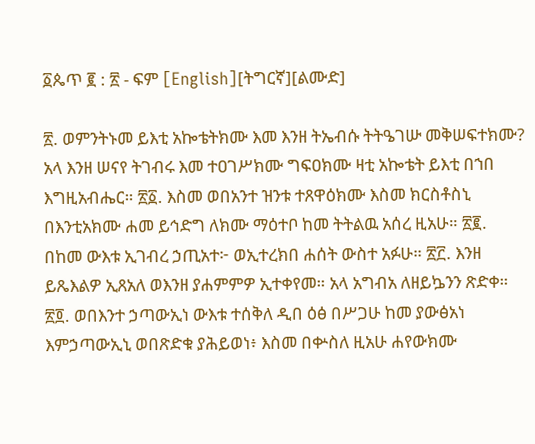፩ጴጥ ፪ : ፳ - ፍም [English][ትግርኛ][ልሙድ]

፳. ወምንትኑመ ይእቲ አኰቴትክሙ እመ እንዘ ትኤብሱ ትትዔገሡ መቅሠፍተክሙ? አላ እንዘ ሠናየ ትገብሩ እመ ተዐገሥክሙ ግፍዐክሙ ዛቲ አኰቴት ይእቲ በኀበ እግዚአብሔር። ፳፩. እስመ ወበአንተ ዝንቱ ተጸዋዕክሙ እስመ ክርስቶስኒ በእንቲአክሙ ሐመ ይኅድግ ለክሙ ማዕተቦ ከመ ትትልዉ አሰረ ዚአሁ። ፳፪. በከመ ውእቱ ኢገብረ ኃጢአተ፦ ወኢተረክበ ሐሰት ውስተ አፉሁ። ፳፫. እንዘ ይጼእልዎ ኢጸአለ ወእንዘ ያሐምምዎ ኢተቀየመ። አላ አግብአ ለዘይኴንን ጽድቀ። ፳፬. ወበእንተ ኃጣውኢነ ውእቱ ተሰቅለ ዲበ ዕፅ በሥጋሁ ከመ ያውፅአነ እምኃጣውኢኒ ወበጽድቁ ያሕይወነ፥ እስመ በቍስለ ዚአሁ ሐየውክሙ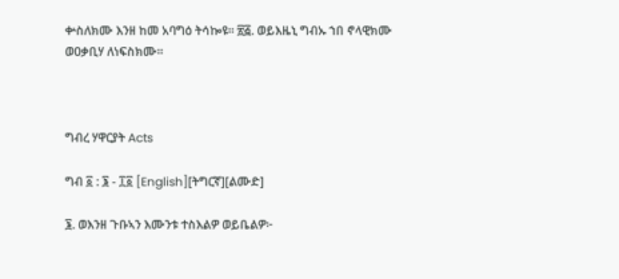ቍስለክሙ እንዘ ከመ አባግዕ ትሳኰዩ። ፳፭. ወይእዜኒ ግብኡ ኀበ ኖላዊክሙ ወዐቃቢሃ ለነፍስክሙ።



ግብረ ሃዋርያት Acts

ግብ ፩ : ፮ - ፲፩ [English][ትግርኛ][ልሙድ]

፮. ወእንዘ ጉቡኣን እሙንቱ ተስእልዎ ወይቤልዎ፦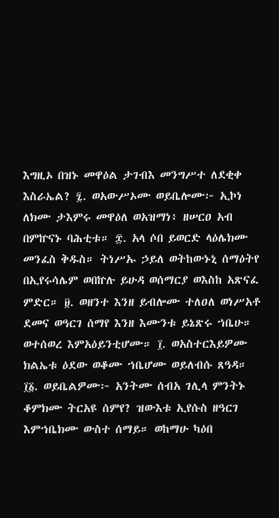እግዚኦ በዝኑ መዋዕል ታገብእ መንግሥተ ለደቂቀ እስራኤል? ፯. ወአውሥኦሙ ወይቤሎሙ፦ ኢኮነ ለክሙ ታእምሩ መዋዕለ ወአዝማነ፥ ዘሠርዐ አብ በምኵናኑ ባሕቲቱ። ፰. አላ ሶበ ይወርድ ላዕሌክሙ መንፈስ ቅዱስ። ትነሥኡ ኃይለ ወትከውኑኒ ሰማዕትየ በኢየሩሳሌም ወበኵሉ ይሁዳ ወሰማርያ ወእስከ አጽናፈ ምድር። ፱. ወዘንተ እንዘ ይብሎሙ ተለዐለ ወነሥአቶ ደመና ወዓርገ ሰማየ እንዘ እሙንቱ ይኔጽሩ ኀቤሁ። ወተሰወረ እምአዕይንቲሆሙ። ፲. ወአስተርእይዎሙ ክልኤቱ ዕደው ወቆሙ ኀቤሆሙ ወይለብሱ ጸዓዳ። ፲፩. ወይቤልዎሙ፦ አንትሙ ሰብአ ገሊላ ምንትኑ ቆምክሙ ትርአዩ ሰምየ? ዝውእቱ ኢየሱስ ዘዓርገ እምኀቤክሙ ውስተ ሰማይ። ወከማሁ ካዕበ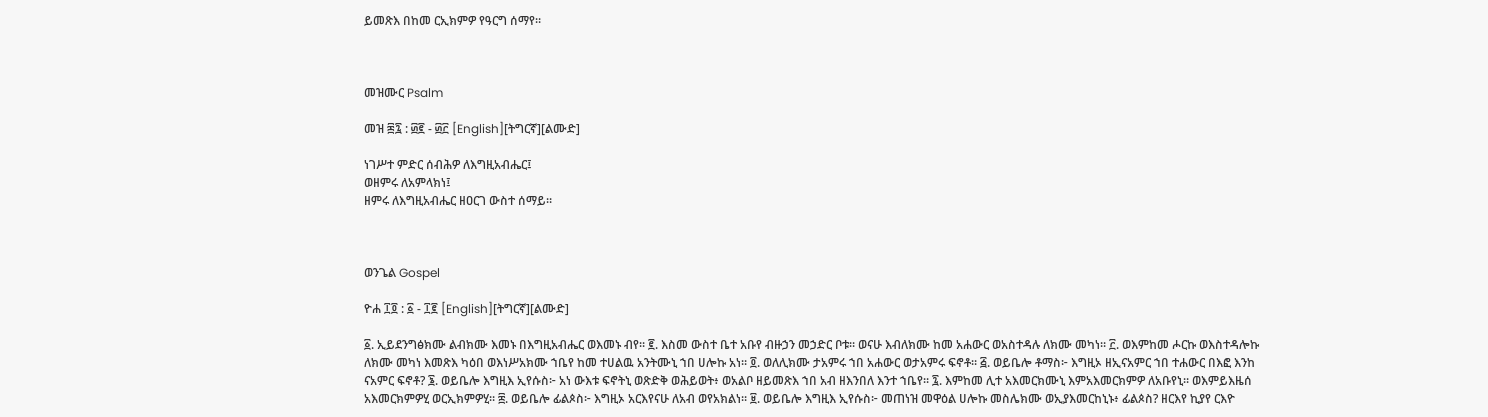ይመጽእ በከመ ርኢክምዎ የዓርግ ሰማየ።



መዝሙር Psalm

መዝ ፷፯ : ፴፪ - ፴፫ [English][ትግርኛ][ልሙድ]

ነገሥተ ምድር ሰብሕዎ ለእግዚአብሔር፤
ወዘምሩ ለአምላክነ፤
ዘምሩ ለእግዚአብሔር ዘዐርገ ውስተ ሰማይ።



ወንጌል Gospel

ዮሐ ፲፬ : ፩ - ፲፪ [English][ትግርኛ][ልሙድ]

፩. ኢይደንግፅክሙ ልብክሙ እመኑ በእግዚአብሔር ወእመኑ ብየ። ፪. እስመ ውስተ ቤተ አቡየ ብዙኃን መኃድር ቦቱ። ወናሁ እብለክሙ ከመ አሐውር ወአስተዳሉ ለክሙ መካነ። ፫. ወእምከመ ሖርኩ ወእስተዳሎኩ ለክሙ መካነ እመጽእ ካዕበ ወእነሥአክሙ ኀቤየ ከመ ተሀልዉ አንትሙኒ ኀበ ሀሎኩ አነ። ፬. ወለሊክሙ ታአምሩ ኀበ አሐውር ወታአምሩ ፍኖቶ። ፭. ወይቤሎ ቶማስ፦ እግዚኦ ዘኢናአምር ኀበ ተሐውር በእፎ እንከ ናአምር ፍኖቶ? ፮. ወይቤሎ እግዚእ ኢየሱስ፦ አነ ውእቱ ፍኖትኒ ወጽድቅ ወሕይወት፥ ወአልቦ ዘይመጽእ ኀበ አብ ዘእንበለ እንተ ኀቤየ። ፯. እምከመ ሊተ አእመርክሙኒ እምአእመርክምዎ ለአቡየኒ። ወእምይእዜሰ አእመርክምዎሂ ወርኢክምዎሂ። ፰. ወይቤሎ ፊልጶስ፦ እግዚኦ አርእየናሁ ለአብ ወየአክልነ። ፱. ወይቤሎ እግዚእ ኢየሱስ፦ መጠነዝ መዋዕል ሀሎኩ መስሌክሙ ወኢያእመርከኒኑ፥ ፊልጶስ? ዘርእየ ኪያየ ርእዮ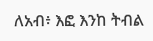ለአብ፥ እፎ እንከ ትብል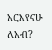አርእየናሁ ለአብ?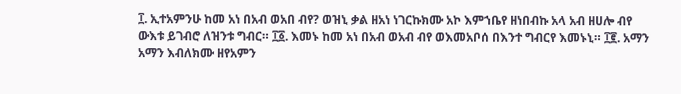፲. ኢተአምንሁ ከመ አነ በአብ ወአበ ብየ? ወዝኒ ቃል ዘአነ ነገርኩክሙ አኮ እምኀቤየ ዘነበብኩ አላ አብ ዘሀሎ ብየ ውእቱ ይገብሮ ለዝንቱ ግብር። ፲፩. እመኑ ከመ አነ በአብ ወአብ ብየ ወእመአቦሰ በእንተ ግብርየ እመኑኒ። ፲፪. አማን አማን እብለክሙ ዘየአምን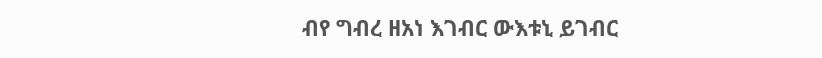ብየ ግብረ ዘአነ እገብር ውእቱኒ ይገብር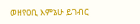ወዘየዐቢ እምኔሁ ይገብር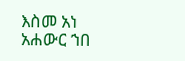እስመ አነ አሐውር ኀበ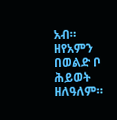አብ። ዘየአምን በወልድ ቦ ሕይወት ዘለዓለም።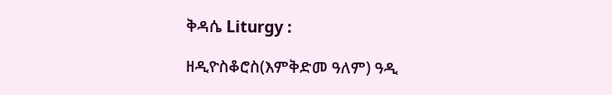ቅዳሴ Liturgy :

ዘዲዮስቆሮስ(እምቅድመ ዓለም) ዓዲ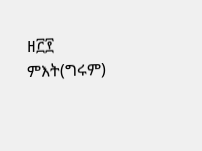ዘ፫፻ ምእት(ግሩም)